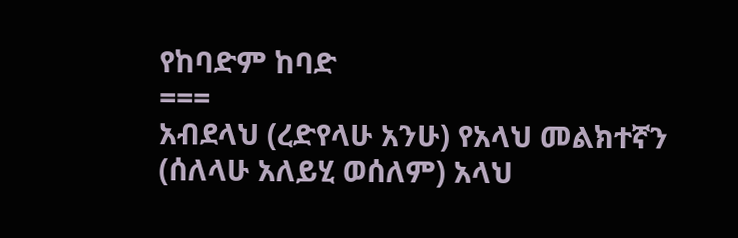የከባድም ከባድ
===
አብደላህ (ረድየላሁ አንሁ) የአላህ መልክተኛን (ሰለላሁ አለይሂ ወሰለም) አላህ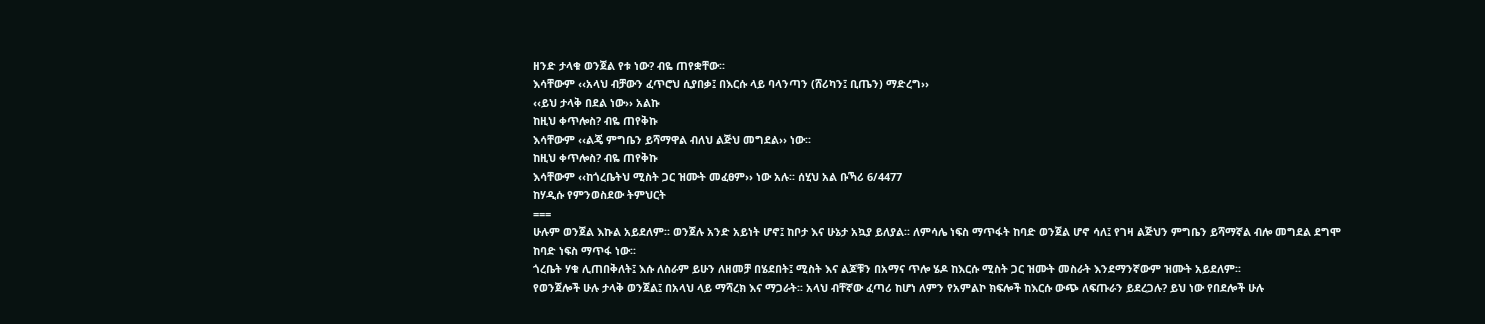ዘንድ ታላቁ ወንጀል የቱ ነው? ብዬ ጠየቋቸው፡፡
እሳቸውም ‹‹አላህ ብቻውን ፈጥሮህ ሲያበቃ፤ በእርሱ ላይ ባላንጣን (ሸሪካን፤ ቢጤን) ማድረግ››
‹‹ይህ ታላቅ በደል ነው›› አልኩ
ከዚህ ቀጥሎስ? ብዬ ጠየቅኩ
እሳቸውም ‹‹ልጄ ምግቤን ይሻማዋል ብለህ ልጅህ መግደል›› ነው፡፡
ከዚህ ቀጥሎስ? ብዬ ጠየቅኩ
እሳቸውም ‹‹ከጎረቤትህ ሚስት ጋር ዝሙት መፈፀም›› ነው አሉ፡፡ ሰሂህ አል ቡኻሪ 6/4477
ከሃዲሱ የምንወስደው ትምህርት
===
ሁሉም ወንጀል እኩል አይደለም፡፡ ወንጀሉ አንድ አይነት ሆኖ፤ ከቦታ እና ሁኔታ አኳያ ይለያል፡፡ ለምሳሌ ነፍስ ማጥፋት ከባድ ወንጀል ሆኖ ሳለ፤ የገዛ ልጅህን ምግቤን ይሻማኛል ብሎ መግደል ደግሞ ከባድ ነፍስ ማጥፋ ነው፡፡
ጎረቤት ሃቁ ሊጠበቅለት፤ እሱ ለስራም ይሁን ለዘመቻ በሄደበት፤ ሚስት እና ልጆቹን በአማና ጥሎ ሄዶ ከእርሱ ሚስት ጋር ዝሙት መስራት እንደማንኛውም ዝሙት አይደለም፡፡
የወንጀሎች ሁሉ ታላቅ ወንጀል፤ በአላህ ላይ ማሻረክ እና ማጋራት፡፡ አላህ ብቸኛው ፈጣሪ ከሆነ ለምን የአምልኮ ክፍሎች ከእርሱ ውጭ ለፍጡራን ይደረጋሉ? ይህ ነው የበደሎች ሁሉ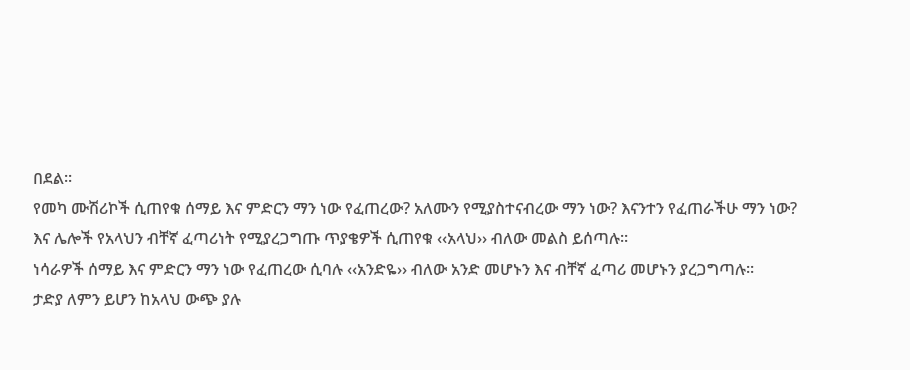በደል፡፡
የመካ ሙሽሪኮች ሲጠየቁ ሰማይ እና ምድርን ማን ነው የፈጠረው? አለሙን የሚያስተናብረው ማን ነው? እናንተን የፈጠራችሁ ማን ነው? እና ሌሎች የአላህን ብቸኛ ፈጣሪነት የሚያረጋግጡ ጥያቄዎች ሲጠየቁ ‹‹አላህ›› ብለው መልስ ይሰጣሉ፡፡
ነሳራዎች ሰማይ እና ምድርን ማን ነው የፈጠረው ሲባሉ ‹‹አንድዬ›› ብለው አንድ መሆኑን እና ብቸኛ ፈጣሪ መሆኑን ያረጋግጣሉ፡፡
ታድያ ለምን ይሆን ከአላህ ውጭ ያሉ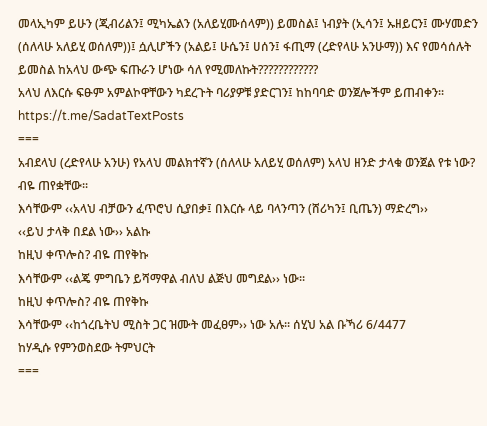መላኢካም ይሁን (ጂብሪልን፤ ሚካኤልን (አለይሂሙሰላም)) ይመስል፤ ነብያት (ኢሳን፤ ኡዘይርን፤ ሙሃመድን (ሰለላሁ አለይሂ ወሰለም))፤ ሷሊሆችን (አልይ፤ ሁሴን፤ ሀሰን፤ ፋጢማ (ረድየላሁ አንሁማ)) እና የመሳሰሉት ይመስል ከአላህ ውጭ ፍጡራን ሆነው ሳለ የሚመለኩት????????????
አላህ ለእርሱ ፍፁም አምልኮዋቸውን ካደረጉት ባሪያዎቹ ያድርገን፤ ከከባባድ ወንጀሎችም ይጠብቀን፡፡
https://t.me/SadatTextPosts
===
አብደላህ (ረድየላሁ አንሁ) የአላህ መልክተኛን (ሰለላሁ አለይሂ ወሰለም) አላህ ዘንድ ታላቁ ወንጀል የቱ ነው? ብዬ ጠየቋቸው፡፡
እሳቸውም ‹‹አላህ ብቻውን ፈጥሮህ ሲያበቃ፤ በእርሱ ላይ ባላንጣን (ሸሪካን፤ ቢጤን) ማድረግ››
‹‹ይህ ታላቅ በደል ነው›› አልኩ
ከዚህ ቀጥሎስ? ብዬ ጠየቅኩ
እሳቸውም ‹‹ልጄ ምግቤን ይሻማዋል ብለህ ልጅህ መግደል›› ነው፡፡
ከዚህ ቀጥሎስ? ብዬ ጠየቅኩ
እሳቸውም ‹‹ከጎረቤትህ ሚስት ጋር ዝሙት መፈፀም›› ነው አሉ፡፡ ሰሂህ አል ቡኻሪ 6/4477
ከሃዲሱ የምንወስደው ትምህርት
===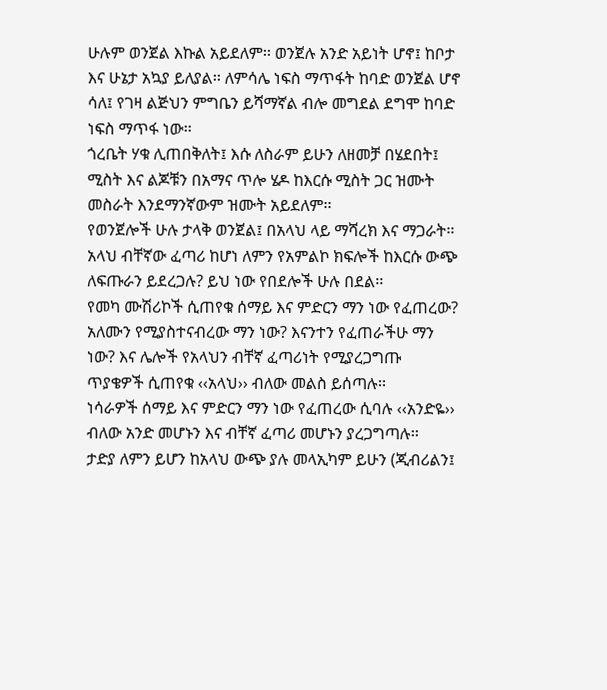ሁሉም ወንጀል እኩል አይደለም፡፡ ወንጀሉ አንድ አይነት ሆኖ፤ ከቦታ እና ሁኔታ አኳያ ይለያል፡፡ ለምሳሌ ነፍስ ማጥፋት ከባድ ወንጀል ሆኖ ሳለ፤ የገዛ ልጅህን ምግቤን ይሻማኛል ብሎ መግደል ደግሞ ከባድ ነፍስ ማጥፋ ነው፡፡
ጎረቤት ሃቁ ሊጠበቅለት፤ እሱ ለስራም ይሁን ለዘመቻ በሄደበት፤ ሚስት እና ልጆቹን በአማና ጥሎ ሄዶ ከእርሱ ሚስት ጋር ዝሙት መስራት እንደማንኛውም ዝሙት አይደለም፡፡
የወንጀሎች ሁሉ ታላቅ ወንጀል፤ በአላህ ላይ ማሻረክ እና ማጋራት፡፡ አላህ ብቸኛው ፈጣሪ ከሆነ ለምን የአምልኮ ክፍሎች ከእርሱ ውጭ ለፍጡራን ይደረጋሉ? ይህ ነው የበደሎች ሁሉ በደል፡፡
የመካ ሙሽሪኮች ሲጠየቁ ሰማይ እና ምድርን ማን ነው የፈጠረው? አለሙን የሚያስተናብረው ማን ነው? እናንተን የፈጠራችሁ ማን ነው? እና ሌሎች የአላህን ብቸኛ ፈጣሪነት የሚያረጋግጡ ጥያቄዎች ሲጠየቁ ‹‹አላህ›› ብለው መልስ ይሰጣሉ፡፡
ነሳራዎች ሰማይ እና ምድርን ማን ነው የፈጠረው ሲባሉ ‹‹አንድዬ›› ብለው አንድ መሆኑን እና ብቸኛ ፈጣሪ መሆኑን ያረጋግጣሉ፡፡
ታድያ ለምን ይሆን ከአላህ ውጭ ያሉ መላኢካም ይሁን (ጂብሪልን፤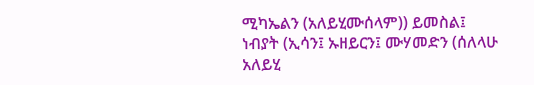ሚካኤልን (አለይሂሙሰላም)) ይመስል፤ ነብያት (ኢሳን፤ ኡዘይርን፤ ሙሃመድን (ሰለላሁ አለይሂ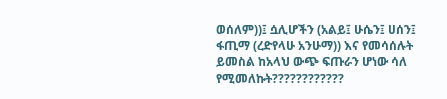ወሰለም))፤ ሷሊሆችን (አልይ፤ ሁሴን፤ ሀሰን፤ ፋጢማ (ረድየላሁ አንሁማ)) እና የመሳሰሉት ይመስል ከአላህ ውጭ ፍጡራን ሆነው ሳለ የሚመለኩት????????????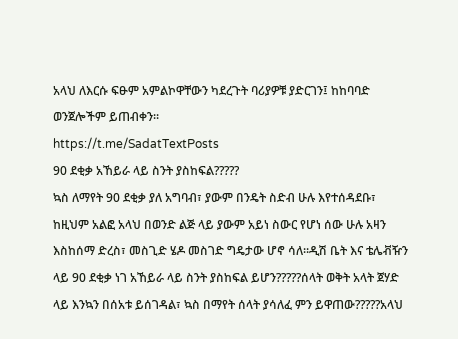አላህ ለእርሱ ፍፁም አምልኮዋቸውን ካደረጉት ባሪያዎቹ ያድርገን፤ ከከባባድ ወንጀሎችም ይጠብቀን፡፡
https://t.me/SadatTextPosts
90 ደቂቃ አኸይራ ላይ ስንት ያስከፍል?????
ኳስ ለማየት 90 ደቂቃ ያለ አግባብ፣ ያውም በንዴት ስድብ ሁሉ እየተሰዳደቡ፣ ከዚህም አልፎ አላህ በወንድ ልጅ ላይ ያውም አይነ ስውር የሆነ ሰው ሁሉ አዛን እስከሰማ ድረስ፣ መስጊድ ሄዶ መስገድ ግዴታው ሆኖ ሳለ።ዲሽ ቤት እና ቴሌቭዥን ላይ 90 ደቂቃ ነገ አኸይራ ላይ ስንት ያስከፍል ይሆን?????ሰላት ወቅት አላት ጀሃድ ላይ እንኳን በሰአቱ ይሰገዳል፣ ኳስ በማየት ሰላት ያሳለፈ ምን ይዋጠው?????አላህ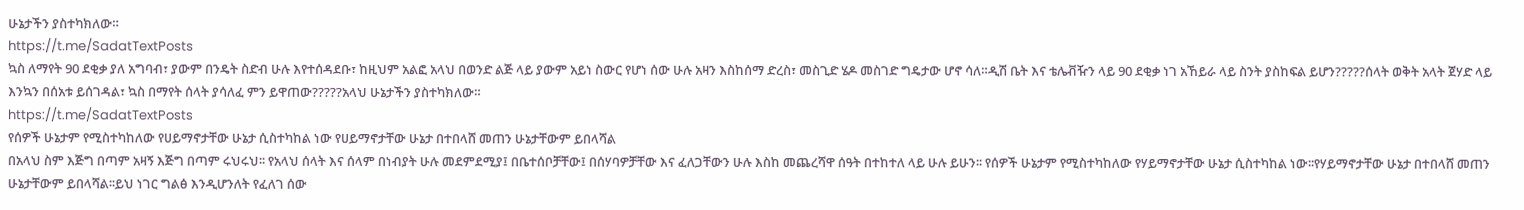ሁኔታችን ያስተካክለው።
https://t.me/SadatTextPosts
ኳስ ለማየት 90 ደቂቃ ያለ አግባብ፣ ያውም በንዴት ስድብ ሁሉ እየተሰዳደቡ፣ ከዚህም አልፎ አላህ በወንድ ልጅ ላይ ያውም አይነ ስውር የሆነ ሰው ሁሉ አዛን እስከሰማ ድረስ፣ መስጊድ ሄዶ መስገድ ግዴታው ሆኖ ሳለ።ዲሽ ቤት እና ቴሌቭዥን ላይ 90 ደቂቃ ነገ አኸይራ ላይ ስንት ያስከፍል ይሆን?????ሰላት ወቅት አላት ጀሃድ ላይ እንኳን በሰአቱ ይሰገዳል፣ ኳስ በማየት ሰላት ያሳለፈ ምን ይዋጠው?????አላህ ሁኔታችን ያስተካክለው።
https://t.me/SadatTextPosts
የሰዎች ሁኔታም የሚስተካከለው የሀይማኖታቸው ሁኔታ ሲስተካከል ነው የሀይማኖታቸው ሁኔታ በተበላሸ መጠን ሁኔታቸውም ይበላሻል
በአላህ ስም እጅግ በጣም አዛኝ እጅግ በጣም ሩህሩህ፡፡ የአላህ ሰላት እና ሰላም በነብያት ሁሉ መደምደሚያ፤ በቤተሰቦቻቸው፤ በሰሃባዎቻቸው እና ፈለጋቸውን ሁሉ እስከ መጨረሻዋ ሰዓት በተከተለ ላይ ሁሉ ይሁን፡፡ የሰዎች ሁኔታም የሚስተካከለው የሃይማኖታቸው ሁኔታ ሲስተካከል ነው፡፡የሃይማኖታቸው ሁኔታ በተበላሸ መጠን ሁኔታቸውም ይበላሻል፡፡ይህ ነገር ግልፅ እንዲሆንለት የፈለገ ሰው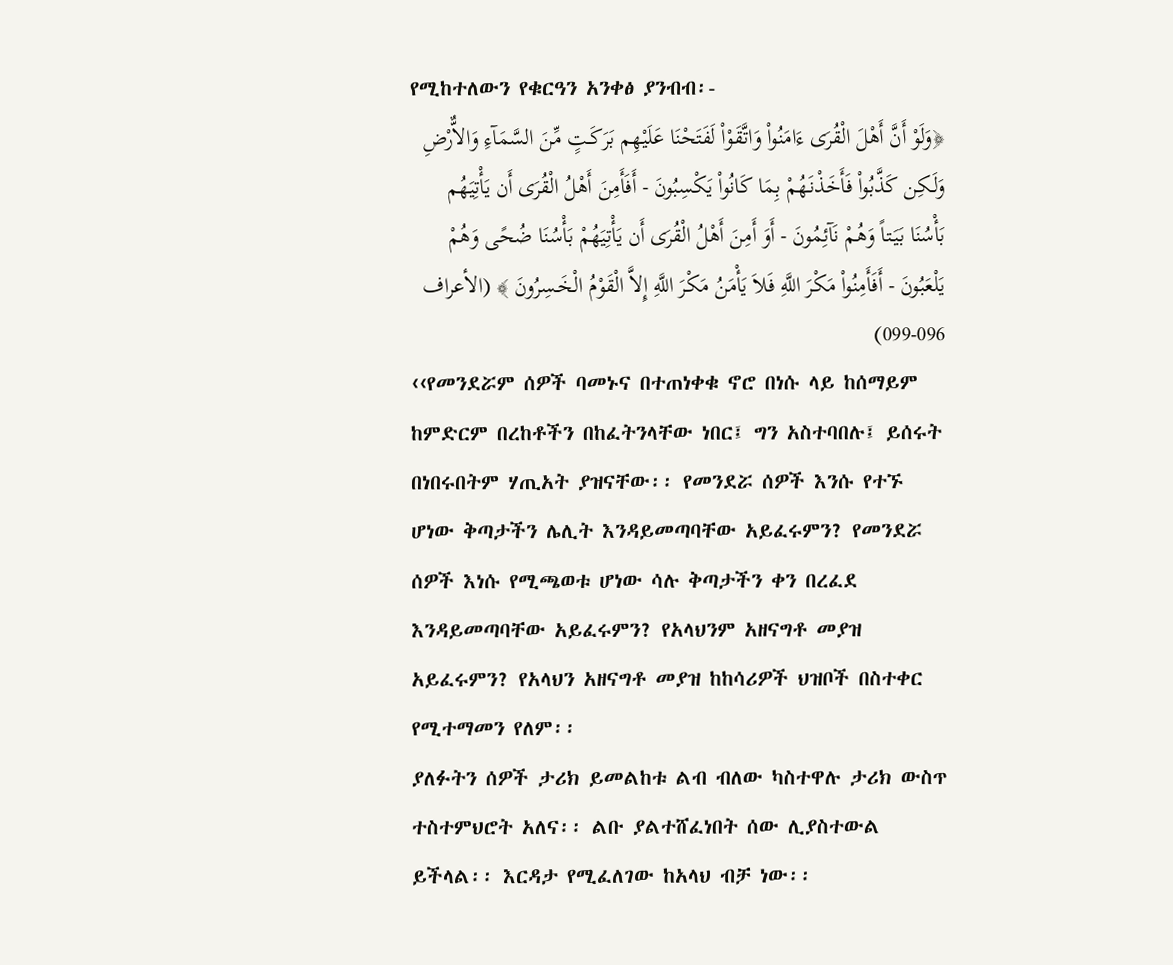የሚከተለውን የቁርዓን አንቀፅ ያንብብ፡-
﴿وَلَوْ أَنَّ أَهْلَ الْقُرَى ءَامَنُواْ وَاتَّقَوْاْ لَفَتَحْنَا عَلَيْهِم بَرَكَـتٍ مِّنَ السَّمَآءِ وَالاٌّرْضِ وَلَـكِن كَذَّبُواْ فَأَخَذْنَـهُمْ بِمَا كَانُواْ يَكْسِبُونَ - أَفَأَمِنَ أَهْلُ الْقُرَى أَن يَأْتِيَهُم بَأْسُنَا بَيَـتاً وَهُمْ نَآئِمُونَ - أَوَ أَمِنَ أَهْلُ الْقُرَى أَن يَأْتِيَهُمْ بَأْسُنَا ضُحًى وَهُمْ يَلْعَبُونَ - أَفَأَمِنُواْ مَكْرَ اللَّهِ فَلاَ يَأْمَنُ مَكْرَ اللَّهِ إِلاَّ الْقَوْمُ الْخَـسِرُونَ ﴾ (الأعراف 096-099)
‹‹የመንደሯም ሰዎች ባመኑና በተጠነቀቁ ኖሮ በነሱ ላይ ከሰማይም ከምድርም በረከቶችን በከፈትንላቸው ነበር፤ ግን አስተባበሉ፤ ይሰሩት በነበሩበትም ሃጢአት ያዝናቸው፡፡ የመንደሯ ሰዎች እንሱ የተኙ ሆነው ቅጣታችን ሌሊት እንዳይመጣባቸው አይፈሩምን? የመንደሯ ሰዎች እነሱ የሚጫወቱ ሆነው ሳሉ ቅጣታችን ቀን በረፈደ እንዳይመጣባቸው አይፈሩምን? የአላህንም አዘናግቶ መያዝ አይፈሩምን? የአላህን አዘናግቶ መያዝ ከከሳሪዎች ህዝቦች በስተቀር የሚተማመን የለም፡፡
ያለፉትን ሰዎች ታሪክ ይመልከቱ ልብ ብለው ካስተዋሉ ታሪክ ውስጥ ተስተምህሮት አለና፡፡ ልቡ ያልተሸፈነበት ሰው ሊያስተውል ይችላል፡፡ እርዳታ የሚፈለገው ከአላህ ብቻ ነው፡፡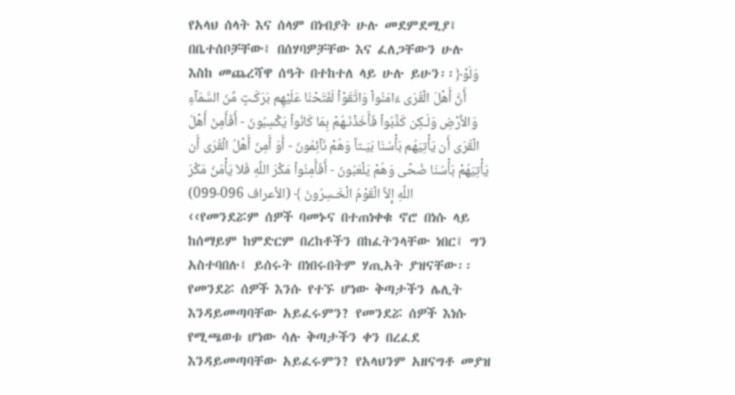የአላህ ሰላት እና ሰላም በነብያት ሁሉ መደምደሚያ፤ በቤተሰቦቻቸው፤ በሰሃባዎቻቸው እና ፈለጋቸውን ሁሉ እስከ መጨረሻዋ ሰዓት በተከተለ ላይ ሁሉ ይሁን፡፡﴿وَلَوْ أَنَّ أَهْلَ الْقُرَى ءَامَنُواْ وَاتَّقَوْاْ لَفَتَحْنَا عَلَيْهِم بَرَكَـتٍ مِّنَ السَّمَآءِ وَالاٌّرْضِ وَلَـكِن كَذَّبُواْ فَأَخَذْنَـهُمْ بِمَا كَانُواْ يَكْسِبُونَ - أَفَأَمِنَ أَهْلُ الْقُرَى أَن يَأْتِيَهُم بَأْسُنَا بَيَـتاً وَهُمْ نَآئِمُونَ - أَوَ أَمِنَ أَهْلُ الْقُرَى أَن يَأْتِيَهُمْ بَأْسُنَا ضُحًى وَهُمْ يَلْعَبُونَ - أَفَأَمِنُواْ مَكْرَ اللَّهِ فَلاَ يَأْمَنُ مَكْرَ اللَّهِ إِلاَّ الْقَوْمُ الْخَـسِرُونَ ﴾ (الأعراف 096-099)
‹‹የመንደሯም ሰዎች ባመኑና በተጠነቀቁ ኖሮ በነሱ ላይ ከሰማይም ከምድርም በረከቶችን በከፈትንላቸው ነበር፤ ግን አስተባበሉ፤ ይሰሩት በነበሩበትም ሃጢአት ያዝናቸው፡፡ የመንደሯ ሰዎች እንሱ የተኙ ሆነው ቅጣታችን ሌሊት እንዳይመጣባቸው አይፈሩምን? የመንደሯ ሰዎች እነሱ የሚጫወቱ ሆነው ሳሉ ቅጣታችን ቀን በረፈደ እንዳይመጣባቸው አይፈሩምን? የአላህንም አዘናግቶ መያዝ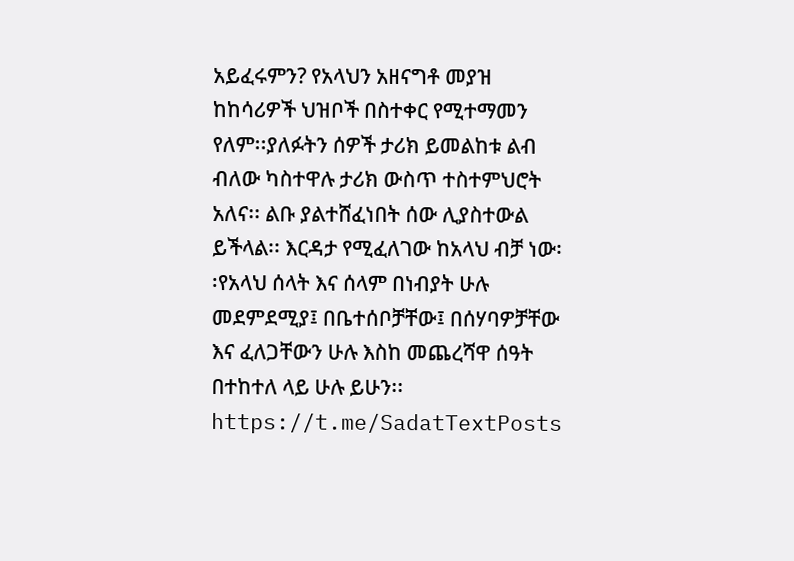አይፈሩምን? የአላህን አዘናግቶ መያዝ ከከሳሪዎች ህዝቦች በስተቀር የሚተማመን የለም፡፡ያለፉትን ሰዎች ታሪክ ይመልከቱ ልብ ብለው ካስተዋሉ ታሪክ ውስጥ ተስተምህሮት አለና፡፡ ልቡ ያልተሸፈነበት ሰው ሊያስተውል ይችላል፡፡ እርዳታ የሚፈለገው ከአላህ ብቻ ነው፡፡የአላህ ሰላት እና ሰላም በነብያት ሁሉ መደምደሚያ፤ በቤተሰቦቻቸው፤ በሰሃባዎቻቸው እና ፈለጋቸውን ሁሉ እስከ መጨረሻዋ ሰዓት በተከተለ ላይ ሁሉ ይሁን፡፡
https://t.me/SadatTextPosts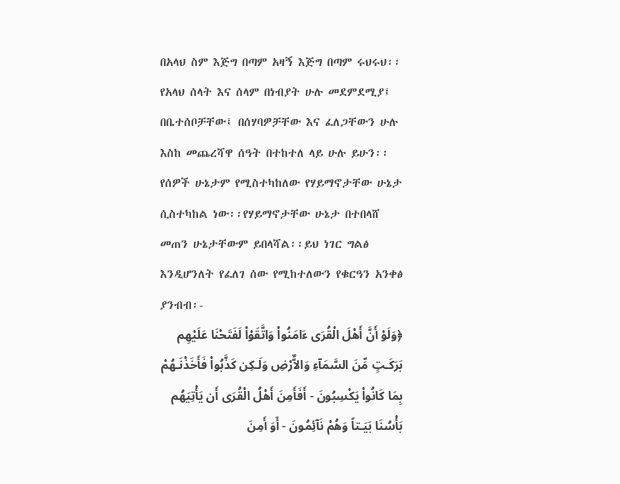በአላህ ስም እጅግ በጣም አዛኝ እጅግ በጣም ሩህሩህ፡፡ የአላህ ሰላት እና ሰላም በነብያት ሁሉ መደምደሚያ፤ በቤተሰቦቻቸው፤ በሰሃባዎቻቸው እና ፈለጋቸውን ሁሉ እስከ መጨረሻዋ ሰዓት በተከተለ ላይ ሁሉ ይሁን፡፡ የሰዎች ሁኔታም የሚስተካከለው የሃይማኖታቸው ሁኔታ ሲስተካከል ነው፡፡የሃይማኖታቸው ሁኔታ በተበላሸ መጠን ሁኔታቸውም ይበላሻል፡፡ይህ ነገር ግልፅ እንዲሆንለት የፈለገ ሰው የሚከተለውን የቁርዓን አንቀፅ ያንብብ፡-
﴿وَلَوْ أَنَّ أَهْلَ الْقُرَى ءَامَنُواْ وَاتَّقَوْاْ لَفَتَحْنَا عَلَيْهِم بَرَكَـتٍ مِّنَ السَّمَآءِ وَالاٌّرْضِ وَلَـكِن كَذَّبُواْ فَأَخَذْنَـهُمْ بِمَا كَانُواْ يَكْسِبُونَ - أَفَأَمِنَ أَهْلُ الْقُرَى أَن يَأْتِيَهُم بَأْسُنَا بَيَـتاً وَهُمْ نَآئِمُونَ - أَوَ أَمِنَ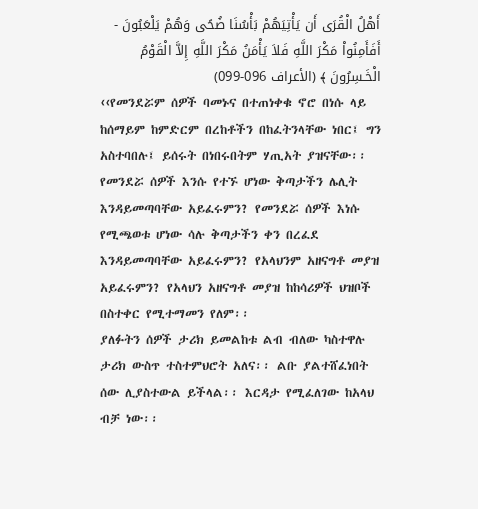أَهْلُ الْقُرَى أَن يَأْتِيَهُمْ بَأْسُنَا ضُحًى وَهُمْ يَلْعَبُونَ - أَفَأَمِنُواْ مَكْرَ اللَّهِ فَلاَ يَأْمَنُ مَكْرَ اللَّهِ إِلاَّ الْقَوْمُ الْخَـسِرُونَ ﴾ (الأعراف 096-099)
‹‹የመንደሯም ሰዎች ባመኑና በተጠነቀቁ ኖሮ በነሱ ላይ ከሰማይም ከምድርም በረከቶችን በከፈትንላቸው ነበር፤ ግን አስተባበሉ፤ ይሰሩት በነበሩበትም ሃጢአት ያዝናቸው፡፡ የመንደሯ ሰዎች እንሱ የተኙ ሆነው ቅጣታችን ሌሊት እንዳይመጣባቸው አይፈሩምን? የመንደሯ ሰዎች እነሱ የሚጫወቱ ሆነው ሳሉ ቅጣታችን ቀን በረፈደ እንዳይመጣባቸው አይፈሩምን? የአላህንም አዘናግቶ መያዝ አይፈሩምን? የአላህን አዘናግቶ መያዝ ከከሳሪዎች ህዝቦች በስተቀር የሚተማመን የለም፡፡
ያለፉትን ሰዎች ታሪክ ይመልከቱ ልብ ብለው ካስተዋሉ ታሪክ ውስጥ ተስተምህሮት አለና፡፡ ልቡ ያልተሸፈነበት ሰው ሊያስተውል ይችላል፡፡ እርዳታ የሚፈለገው ከአላህ ብቻ ነው፡፡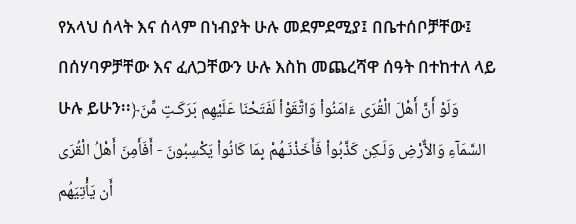የአላህ ሰላት እና ሰላም በነብያት ሁሉ መደምደሚያ፤ በቤተሰቦቻቸው፤ በሰሃባዎቻቸው እና ፈለጋቸውን ሁሉ እስከ መጨረሻዋ ሰዓት በተከተለ ላይ ሁሉ ይሁን፡፡﴿وَلَوْ أَنَّ أَهْلَ الْقُرَى ءَامَنُواْ وَاتَّقَوْاْ لَفَتَحْنَا عَلَيْهِم بَرَكَـتٍ مِّنَ السَّمَآءِ وَالاٌّرْضِ وَلَـكِن كَذَّبُواْ فَأَخَذْنَـهُمْ بِمَا كَانُواْ يَكْسِبُونَ - أَفَأَمِنَ أَهْلُ الْقُرَى أَن يَأْتِيَهُم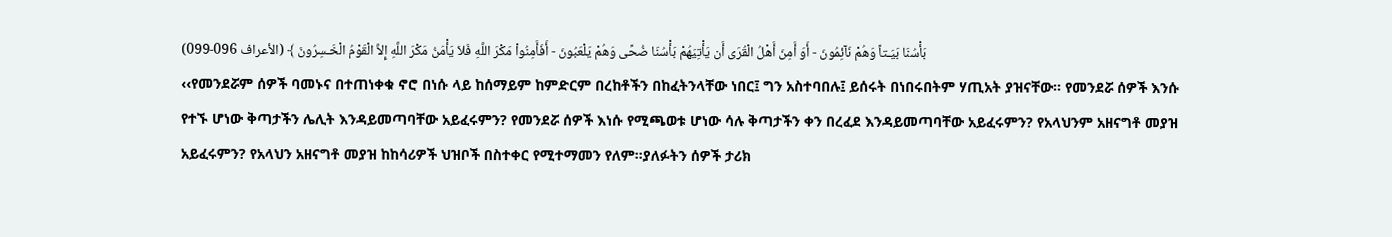بَأْسُنَا بَيَـتاً وَهُمْ نَآئِمُونَ - أَوَ أَمِنَ أَهْلُ الْقُرَى أَن يَأْتِيَهُمْ بَأْسُنَا ضُحًى وَهُمْ يَلْعَبُونَ - أَفَأَمِنُواْ مَكْرَ اللَّهِ فَلاَ يَأْمَنُ مَكْرَ اللَّهِ إِلاَّ الْقَوْمُ الْخَـسِرُونَ ﴾ (الأعراف 096-099)
‹‹የመንደሯም ሰዎች ባመኑና በተጠነቀቁ ኖሮ በነሱ ላይ ከሰማይም ከምድርም በረከቶችን በከፈትንላቸው ነበር፤ ግን አስተባበሉ፤ ይሰሩት በነበሩበትም ሃጢአት ያዝናቸው፡፡ የመንደሯ ሰዎች እንሱ የተኙ ሆነው ቅጣታችን ሌሊት እንዳይመጣባቸው አይፈሩምን? የመንደሯ ሰዎች እነሱ የሚጫወቱ ሆነው ሳሉ ቅጣታችን ቀን በረፈደ እንዳይመጣባቸው አይፈሩምን? የአላህንም አዘናግቶ መያዝ አይፈሩምን? የአላህን አዘናግቶ መያዝ ከከሳሪዎች ህዝቦች በስተቀር የሚተማመን የለም፡፡ያለፉትን ሰዎች ታሪክ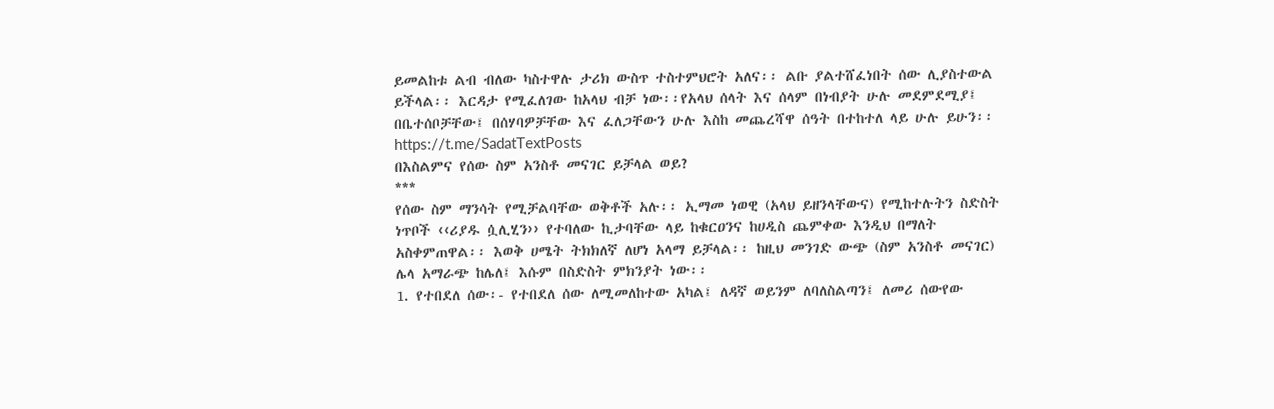ይመልከቱ ልብ ብለው ካስተዋሉ ታሪክ ውስጥ ተስተምህሮት አለና፡፡ ልቡ ያልተሸፈነበት ሰው ሊያስተውል ይችላል፡፡ እርዳታ የሚፈለገው ከአላህ ብቻ ነው፡፡የአላህ ሰላት እና ሰላም በነብያት ሁሉ መደምደሚያ፤ በቤተሰቦቻቸው፤ በሰሃባዎቻቸው እና ፈለጋቸውን ሁሉ እስከ መጨረሻዋ ሰዓት በተከተለ ላይ ሁሉ ይሁን፡፡
https://t.me/SadatTextPosts
በእስልምና የሰው ስም አንስቶ መናገር ይቻላል ወይ?
***
የሰው ስም ማንሳት የሚቻልባቸው ወቅቶች አሉ፡፡ ኢማመ ነወዊ (አላህ ይዘንላቸውና) የሚከተሉትን ስድስት ነጥቦች ‹‹ሪያዱ ሷሊሂን›› የተባለው ኪታባቸው ላይ ከቁርዐንና ከሀዲስ ጨምቀው እንዲህ በማለት አስቀምጠዋል፡፡ እወቅ ሀሜት ትክክለኛ ለሆነ አላማ ይቻላል፡፡ ከዚህ መንገድ ውጭ (ስም አንስቶ መናገር) ሌላ አማራጭ ከሌለ፤ እሱም በስድስት ምክንያት ነው፡፡
1. የተበደለ ሰው፡- የተበደለ ሰው ለሚመለከተው አካል፤ ለዳኛ ወይንም ለባለስልጣን፤ ለመሪ ሰውየው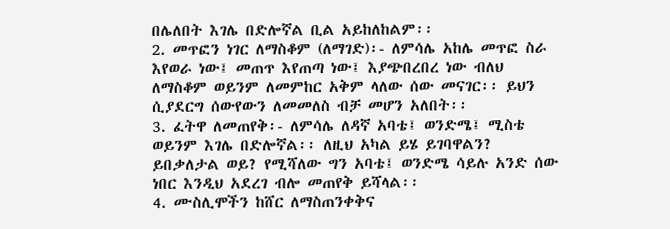በሌለበት እገሌ በድሎኛል ቢል አይከለከልም፡፡
2. መጥፎን ነገር ለማስቆም (ለማገድ)፡- ለምሳሌ አከሌ መጥፎ ስራ እየወራ ነው፤ መጠጥ እየጠጣ ነው፤ እያጭበረበረ ነው ብለህ ለማስቆም ወይንም ለመምከር አቅም ላለው ሰው መናገር፡፡ ይህን ሲያደርግ ሰውየውን ለመመለስ ብቻ መሆን አለበት፡፡
3. ፈትዋ ለመጠየቅ፡- ለምሳሌ ለዳኛ አባቴ፤ ወንድሜ፤ ሚስቴ ወይንም እገሌ በድሎኛል፡፡ ለዚህ አካል ይሄ ይገባዋልን? ይበቃለታል ወይ? የሚሻለው ግን አባቴ፤ ወንድሜ ሳይሉ አንድ ሰው ነበር እንዲህ አደረገ ብሎ መጠየቅ ይሻላል፡፡
4. ሙስሊሞችን ከሸር ለማስጠንቀቅና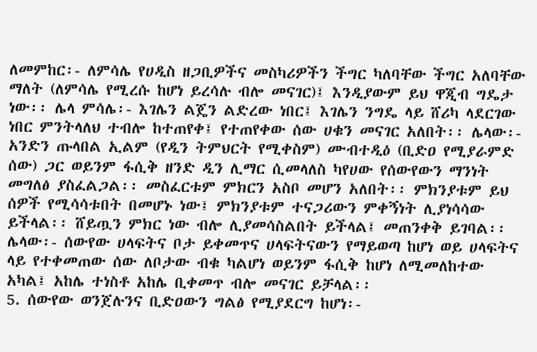ለመምከር፡- ለምሳሌ የሀዲስ ዘጋቢዎችና መስካሪዎችን ችግር ካለባቸው ችግር አለባቸው ማለት (ለምሳሌ የሚረሱ ከሆነ ይረሳሉ ብሎ መናገር)፤ እንዲያውም ይህ ዋጂብ ግዴታ ነው፡፡ ሌላ ምሳሌ፡- እገሌን ልጄን ልድረው ነበር፤ እገሌን ንግዴ ላይ ሸሪካ ላደርገው ነበር ምንትላለህ ተብሎ ከተጠየቀ፤ የተጠየቀው ሰው ሀቁን መናገር አለበት፡፡ ሌላው፡- አንድን ጡላበል ኢልም (የዲን ትምህርት የሚቀስም) ሙብተዲዕ (ቢድዐ የሚያራምድ ሰው) ጋር ወይንም ፋሲቅ ዘንድ ዲን ሊማር ሲመላለስ ካየሀው የሰውየውን ማንነት መግለፅ ያስፈልጋል፡፡ መስፈርቱም ምክርን አስቦ መሆን አለበት፡፡ ምክንያቱም ይህ ሰዎች የሚሳሳቱበት በመሆኑ ነው፤ ምክንያቱም ተናጋሪውን ምቀኝነት ሊያነሳሳው ይችላል፡፡ ሸይጧን ምክር ነው ብሎ ሊያመሳስልበት ይችላል፤ መጠንቀቅ ይገባል፡፡ ሌላው፡- ሰውየው ሀላፍትና ቦታ ይቀመጥና ሀላፍትናውን የማይወጣ ከሆነ ወይ ሀላፍትና ላይ የተቀመጠው ሰው ለቦታው ብቁ ካልሆነ ወይንም ፋሲቅ ከሆነ ለሚመለከተው አካል፤ አከሌ ተነስቶ አከሌ ቢቀመጥ ብሎ መናገር ይቻላል፡፡
5. ሰውየው ወንጀሉንና ቢድዐውን ግልፅ የሚያደርግ ከሆነ፡-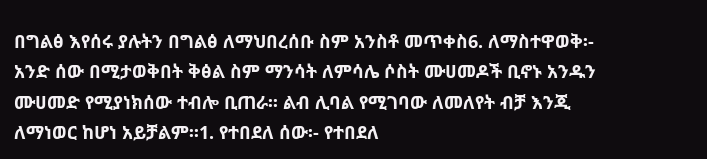በግልፅ እየሰሩ ያሉትን በግልፅ ለማህበረሰቡ ስም አንስቶ መጥቀስ6. ለማስተዋወቅ፡- አንድ ሰው በሚታወቅበት ቅፅል ስም ማንሳት ለምሳሌ ሶስት ሙሀመዶች ቢኖኑ አንዱን ሙሀመድ የሚያነክሰው ተብሎ ቢጠራ፡፡ ልብ ሊባል የሚገባው ለመለየት ብቻ እንጂ ለማነወር ከሆነ አይቻልም፡፡1. የተበደለ ሰው፡- የተበደለ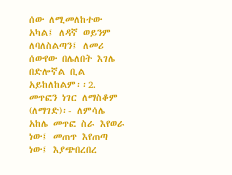ሰው ለሚመለከተው አካል፤ ለዳኛ ወይንም ለባለስልጣን፤ ለመሪ ሰውየው በሌለበት እገሌ በድሎኛል ቢል አይከለከልም፡፡2. መጥፎን ነገር ለማስቆም (ለማገድ)፡- ለምሳሌ አከሌ መጥፎ ስራ እየወራ ነው፤ መጠጥ እየጠጣ ነው፤ እያጭበረበረ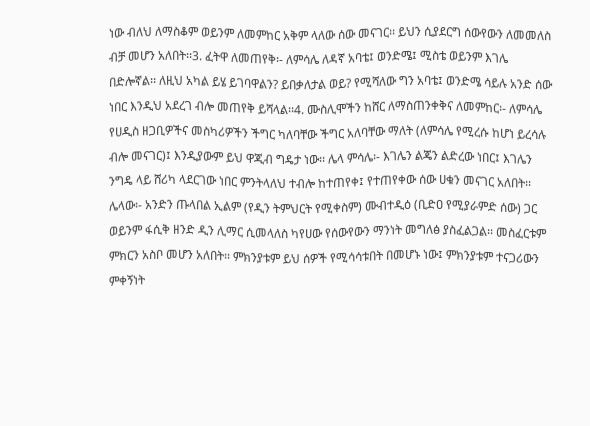ነው ብለህ ለማስቆም ወይንም ለመምከር አቅም ላለው ሰው መናገር፡፡ ይህን ሲያደርግ ሰውየውን ለመመለስ ብቻ መሆን አለበት፡፡3. ፈትዋ ለመጠየቅ፡- ለምሳሌ ለዳኛ አባቴ፤ ወንድሜ፤ ሚስቴ ወይንም እገሌ በድሎኛል፡፡ ለዚህ አካል ይሄ ይገባዋልን? ይበቃለታል ወይ? የሚሻለው ግን አባቴ፤ ወንድሜ ሳይሉ አንድ ሰው ነበር እንዲህ አደረገ ብሎ መጠየቅ ይሻላል፡፡4. ሙስሊሞችን ከሸር ለማስጠንቀቅና ለመምከር፡- ለምሳሌ የሀዲስ ዘጋቢዎችና መስካሪዎችን ችግር ካለባቸው ችግር አለባቸው ማለት (ለምሳሌ የሚረሱ ከሆነ ይረሳሉ ብሎ መናገር)፤ እንዲያውም ይህ ዋጂብ ግዴታ ነው፡፡ ሌላ ምሳሌ፡- እገሌን ልጄን ልድረው ነበር፤ እገሌን ንግዴ ላይ ሸሪካ ላደርገው ነበር ምንትላለህ ተብሎ ከተጠየቀ፤ የተጠየቀው ሰው ሀቁን መናገር አለበት፡፡ ሌላው፡- አንድን ጡላበል ኢልም (የዲን ትምህርት የሚቀስም) ሙብተዲዕ (ቢድዐ የሚያራምድ ሰው) ጋር ወይንም ፋሲቅ ዘንድ ዲን ሊማር ሲመላለስ ካየሀው የሰውየውን ማንነት መግለፅ ያስፈልጋል፡፡ መስፈርቱም ምክርን አስቦ መሆን አለበት፡፡ ምክንያቱም ይህ ሰዎች የሚሳሳቱበት በመሆኑ ነው፤ ምክንያቱም ተናጋሪውን ምቀኝነት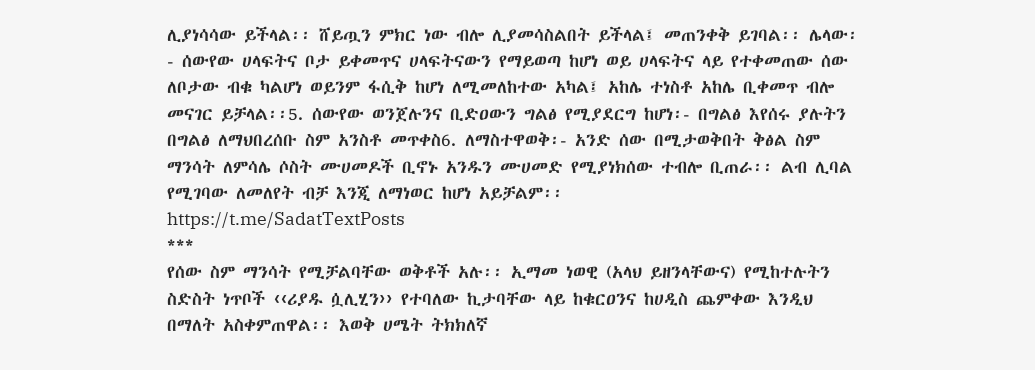ሊያነሳሳው ይችላል፡፡ ሸይጧን ምክር ነው ብሎ ሊያመሳስልበት ይችላል፤ መጠንቀቅ ይገባል፡፡ ሌላው፡- ሰውየው ሀላፍትና ቦታ ይቀመጥና ሀላፍትናውን የማይወጣ ከሆነ ወይ ሀላፍትና ላይ የተቀመጠው ሰው ለቦታው ብቁ ካልሆነ ወይንም ፋሲቅ ከሆነ ለሚመለከተው አካል፤ አከሌ ተነስቶ አከሌ ቢቀመጥ ብሎ መናገር ይቻላል፡፡5. ሰውየው ወንጀሉንና ቢድዐውን ግልፅ የሚያደርግ ከሆነ፡- በግልፅ እየሰሩ ያሉትን በግልፅ ለማህበረሰቡ ስም አንስቶ መጥቀስ6. ለማስተዋወቅ፡- አንድ ሰው በሚታወቅበት ቅፅል ስም ማንሳት ለምሳሌ ሶስት ሙሀመዶች ቢኖኑ አንዱን ሙሀመድ የሚያነክሰው ተብሎ ቢጠራ፡፡ ልብ ሊባል የሚገባው ለመለየት ብቻ እንጂ ለማነወር ከሆነ አይቻልም፡፡
https://t.me/SadatTextPosts
***
የሰው ስም ማንሳት የሚቻልባቸው ወቅቶች አሉ፡፡ ኢማመ ነወዊ (አላህ ይዘንላቸውና) የሚከተሉትን ስድስት ነጥቦች ‹‹ሪያዱ ሷሊሂን›› የተባለው ኪታባቸው ላይ ከቁርዐንና ከሀዲስ ጨምቀው እንዲህ በማለት አስቀምጠዋል፡፡ እወቅ ሀሜት ትክክለኛ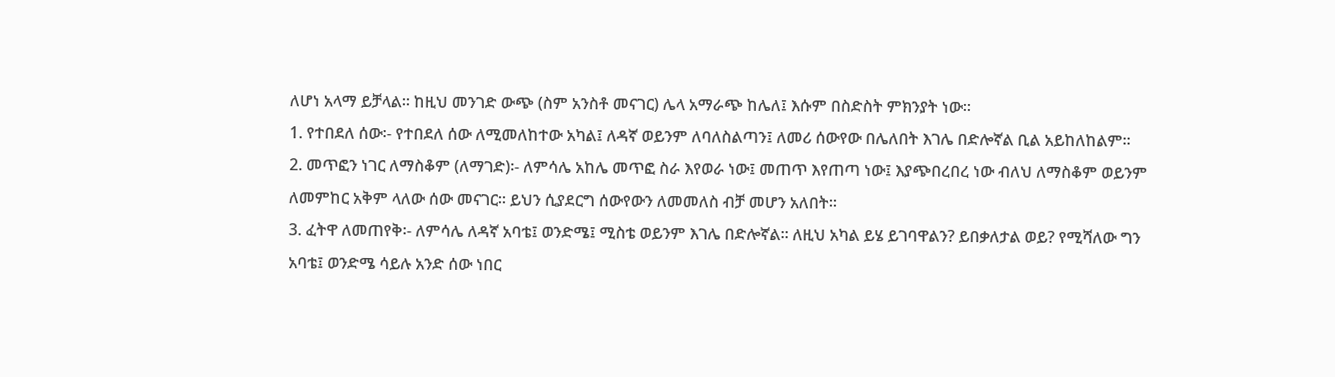ለሆነ አላማ ይቻላል፡፡ ከዚህ መንገድ ውጭ (ስም አንስቶ መናገር) ሌላ አማራጭ ከሌለ፤ እሱም በስድስት ምክንያት ነው፡፡
1. የተበደለ ሰው፡- የተበደለ ሰው ለሚመለከተው አካል፤ ለዳኛ ወይንም ለባለስልጣን፤ ለመሪ ሰውየው በሌለበት እገሌ በድሎኛል ቢል አይከለከልም፡፡
2. መጥፎን ነገር ለማስቆም (ለማገድ)፡- ለምሳሌ አከሌ መጥፎ ስራ እየወራ ነው፤ መጠጥ እየጠጣ ነው፤ እያጭበረበረ ነው ብለህ ለማስቆም ወይንም ለመምከር አቅም ላለው ሰው መናገር፡፡ ይህን ሲያደርግ ሰውየውን ለመመለስ ብቻ መሆን አለበት፡፡
3. ፈትዋ ለመጠየቅ፡- ለምሳሌ ለዳኛ አባቴ፤ ወንድሜ፤ ሚስቴ ወይንም እገሌ በድሎኛል፡፡ ለዚህ አካል ይሄ ይገባዋልን? ይበቃለታል ወይ? የሚሻለው ግን አባቴ፤ ወንድሜ ሳይሉ አንድ ሰው ነበር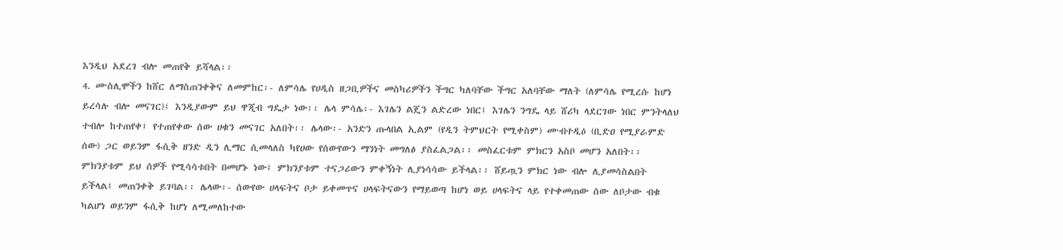እንዲህ አደረገ ብሎ መጠየቅ ይሻላል፡፡
4. ሙስሊሞችን ከሸር ለማስጠንቀቅና ለመምከር፡- ለምሳሌ የሀዲስ ዘጋቢዎችና መስካሪዎችን ችግር ካለባቸው ችግር አለባቸው ማለት (ለምሳሌ የሚረሱ ከሆነ ይረሳሉ ብሎ መናገር)፤ እንዲያውም ይህ ዋጂብ ግዴታ ነው፡፡ ሌላ ምሳሌ፡- እገሌን ልጄን ልድረው ነበር፤ እገሌን ንግዴ ላይ ሸሪካ ላደርገው ነበር ምንትላለህ ተብሎ ከተጠየቀ፤ የተጠየቀው ሰው ሀቁን መናገር አለበት፡፡ ሌላው፡- አንድን ጡላበል ኢልም (የዲን ትምህርት የሚቀስም) ሙብተዲዕ (ቢድዐ የሚያራምድ ሰው) ጋር ወይንም ፋሲቅ ዘንድ ዲን ሊማር ሲመላለስ ካየሀው የሰውየውን ማንነት መግለፅ ያስፈልጋል፡፡ መስፈርቱም ምክርን አስቦ መሆን አለበት፡፡ ምክንያቱም ይህ ሰዎች የሚሳሳቱበት በመሆኑ ነው፤ ምክንያቱም ተናጋሪውን ምቀኝነት ሊያነሳሳው ይችላል፡፡ ሸይጧን ምክር ነው ብሎ ሊያመሳስልበት ይችላል፤ መጠንቀቅ ይገባል፡፡ ሌላው፡- ሰውየው ሀላፍትና ቦታ ይቀመጥና ሀላፍትናውን የማይወጣ ከሆነ ወይ ሀላፍትና ላይ የተቀመጠው ሰው ለቦታው ብቁ ካልሆነ ወይንም ፋሲቅ ከሆነ ለሚመለከተው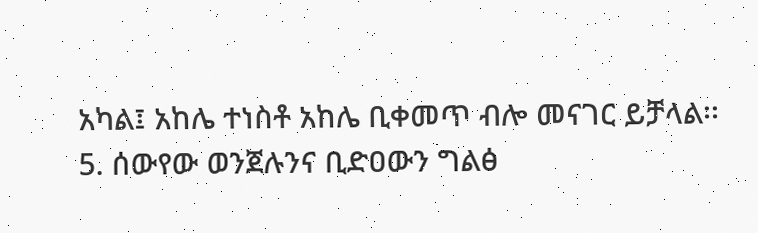አካል፤ አከሌ ተነስቶ አከሌ ቢቀመጥ ብሎ መናገር ይቻላል፡፡
5. ሰውየው ወንጀሉንና ቢድዐውን ግልፅ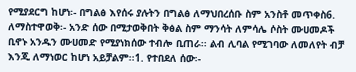የሚያደርግ ከሆነ፡- በግልፅ እየሰሩ ያሉትን በግልፅ ለማህበረሰቡ ስም አንስቶ መጥቀስ6. ለማስተዋወቅ፡- አንድ ሰው በሚታወቅበት ቅፅል ስም ማንሳት ለምሳሌ ሶስት ሙሀመዶች ቢኖኑ አንዱን ሙሀመድ የሚያነክሰው ተብሎ ቢጠራ፡፡ ልብ ሊባል የሚገባው ለመለየት ብቻ እንጂ ለማነወር ከሆነ አይቻልም፡፡1. የተበደለ ሰው፡-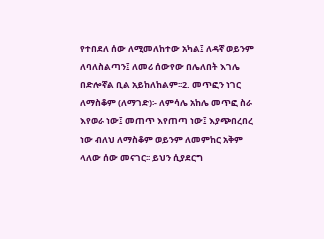የተበደለ ሰው ለሚመለከተው አካል፤ ለዳኛ ወይንም ለባለስልጣን፤ ለመሪ ሰውየው በሌለበት እገሌ በድሎኛል ቢል አይከለከልም፡፡2. መጥፎን ነገር ለማስቆም (ለማገድ)፡- ለምሳሌ አከሌ መጥፎ ስራ እየወራ ነው፤ መጠጥ እየጠጣ ነው፤ እያጭበረበረ ነው ብለህ ለማስቆም ወይንም ለመምከር አቅም ላለው ሰው መናገር፡፡ ይህን ሲያደርግ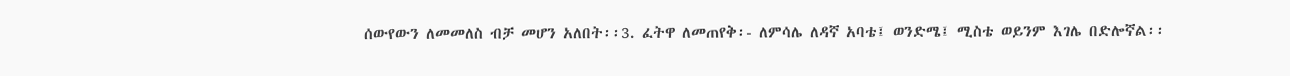ሰውየውን ለመመለስ ብቻ መሆን አለበት፡፡3. ፈትዋ ለመጠየቅ፡- ለምሳሌ ለዳኛ አባቴ፤ ወንድሜ፤ ሚስቴ ወይንም እገሌ በድሎኛል፡፡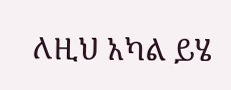ለዚህ አካል ይሄ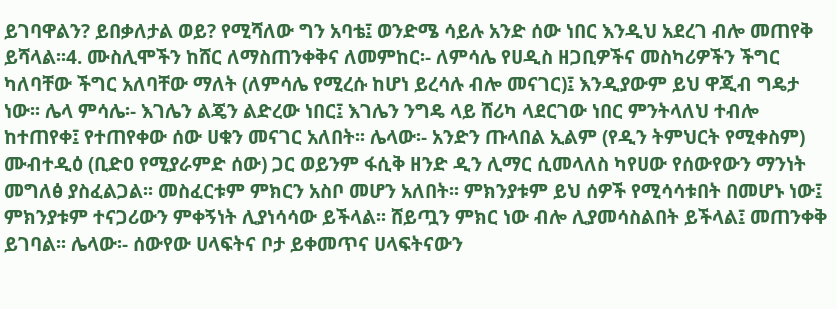ይገባዋልን? ይበቃለታል ወይ? የሚሻለው ግን አባቴ፤ ወንድሜ ሳይሉ አንድ ሰው ነበር እንዲህ አደረገ ብሎ መጠየቅ ይሻላል፡፡4. ሙስሊሞችን ከሸር ለማስጠንቀቅና ለመምከር፡- ለምሳሌ የሀዲስ ዘጋቢዎችና መስካሪዎችን ችግር ካለባቸው ችግር አለባቸው ማለት (ለምሳሌ የሚረሱ ከሆነ ይረሳሉ ብሎ መናገር)፤ እንዲያውም ይህ ዋጂብ ግዴታ ነው፡፡ ሌላ ምሳሌ፡- እገሌን ልጄን ልድረው ነበር፤ እገሌን ንግዴ ላይ ሸሪካ ላደርገው ነበር ምንትላለህ ተብሎ ከተጠየቀ፤ የተጠየቀው ሰው ሀቁን መናገር አለበት፡፡ ሌላው፡- አንድን ጡላበል ኢልም (የዲን ትምህርት የሚቀስም) ሙብተዲዕ (ቢድዐ የሚያራምድ ሰው) ጋር ወይንም ፋሲቅ ዘንድ ዲን ሊማር ሲመላለስ ካየሀው የሰውየውን ማንነት መግለፅ ያስፈልጋል፡፡ መስፈርቱም ምክርን አስቦ መሆን አለበት፡፡ ምክንያቱም ይህ ሰዎች የሚሳሳቱበት በመሆኑ ነው፤ ምክንያቱም ተናጋሪውን ምቀኝነት ሊያነሳሳው ይችላል፡፡ ሸይጧን ምክር ነው ብሎ ሊያመሳስልበት ይችላል፤ መጠንቀቅ ይገባል፡፡ ሌላው፡- ሰውየው ሀላፍትና ቦታ ይቀመጥና ሀላፍትናውን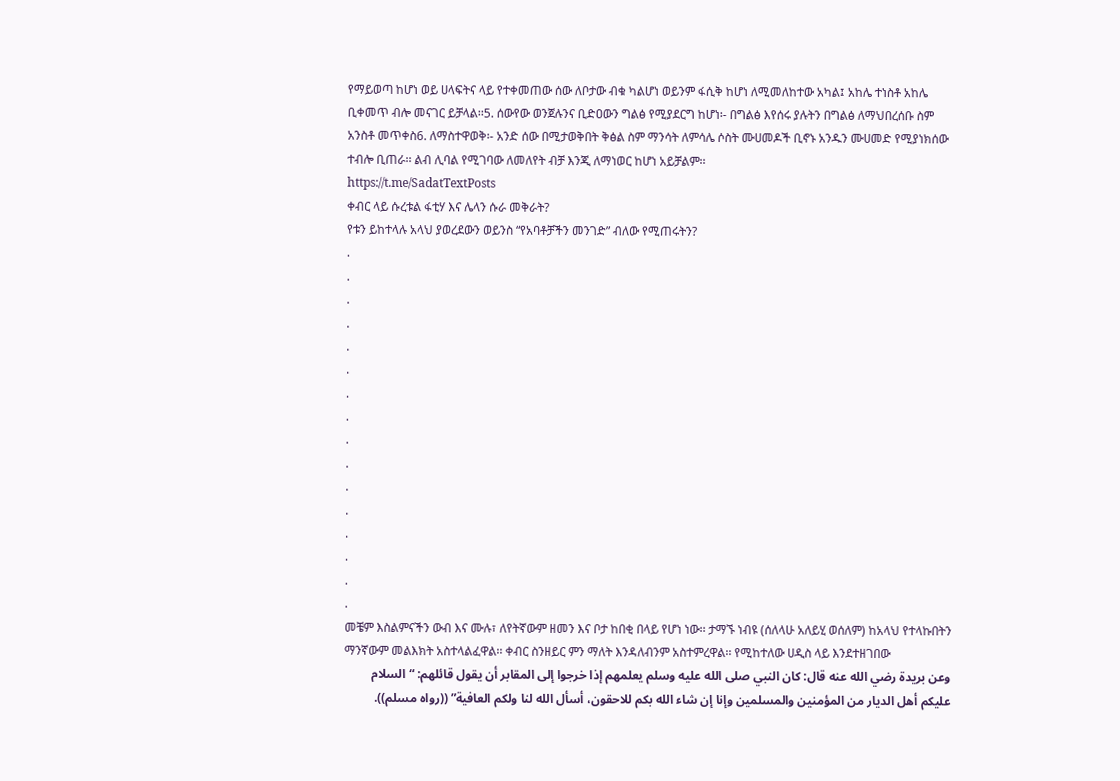የማይወጣ ከሆነ ወይ ሀላፍትና ላይ የተቀመጠው ሰው ለቦታው ብቁ ካልሆነ ወይንም ፋሲቅ ከሆነ ለሚመለከተው አካል፤ አከሌ ተነስቶ አከሌ ቢቀመጥ ብሎ መናገር ይቻላል፡፡5. ሰውየው ወንጀሉንና ቢድዐውን ግልፅ የሚያደርግ ከሆነ፡- በግልፅ እየሰሩ ያሉትን በግልፅ ለማህበረሰቡ ስም አንስቶ መጥቀስ6. ለማስተዋወቅ፡- አንድ ሰው በሚታወቅበት ቅፅል ስም ማንሳት ለምሳሌ ሶስት ሙሀመዶች ቢኖኑ አንዱን ሙሀመድ የሚያነክሰው ተብሎ ቢጠራ፡፡ ልብ ሊባል የሚገባው ለመለየት ብቻ እንጂ ለማነወር ከሆነ አይቻልም፡፡
https://t.me/SadatTextPosts
ቀብር ላይ ሱረቱል ፋቲሃ እና ሌላን ሱራ መቅራት?
የቱን ይከተላሉ አላህ ያወረደውን ወይንስ “የአባቶቻችን መንገድ” ብለው የሚጠሩትን?
.
.
.
.
.
.
.
.
.
.
.
.
.
.
.
.
መቼም እስልምናችን ውብ እና ሙሉ፣ ለየትኛውም ዘመን እና ቦታ ከበቂ በላይ የሆነ ነው፡፡ ታማኙ ነብዩ (ሰለላሁ አለይሂ ወሰለም) ከአላህ የተላኩበትን ማንኛውም መልእክት አስተላልፈዋል፡፡ ቀብር ስንዘይር ምን ማለት እንዳለብንም አስተምረዋል፡፡ የሚከተለው ሀዲስ ላይ እንደተዘገበው
وعن بريدة رضي الله عنه قال: كان النبي صلى الله عليه وسلم يعلمهم إذا خرجوا إلى المقابر أن يقول قائلهم: “السلام عليكم أهل الديار من المؤمنين والمسلمين وإنا إن شاء الله بكم للاحقون، أسأل الله لنا ولكم العافية” ((رواه مسلم)).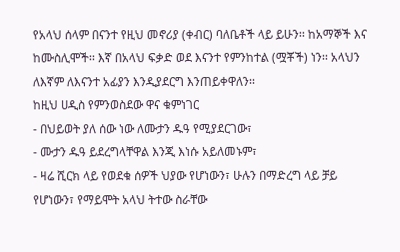የአላህ ሰላም በናንተ የዚህ መኖሪያ (ቀብር) ባለቤቶች ላይ ይሁን፡፡ ከአማኞች እና ከሙስሊሞች፡፡ እኛ በአላህ ፍቃድ ወደ እናንተ የምንከተል (ሟቾች) ነን፡፡ አላህን ለእኛም ለእናንተ አፊያን እንዲያደርግ እንጠይቀዋለን፡፡
ከዚህ ሀዲስ የምንወስደው ዋና ቁምነገር
- በህይወት ያለ ሰው ነው ለሙታን ዱዓ የሚያደርገው፣
- ሙታን ዱዓ ይደረግላቸዋል እንጂ እነሱ አይለመኑም፣
- ዛሬ ሺርክ ላይ የወደቁ ሰዎች ህያው የሆነውን፣ ሁሉን በማድረግ ላይ ቻይ የሆነውን፣ የማይሞት አላህ ትተው ስራቸው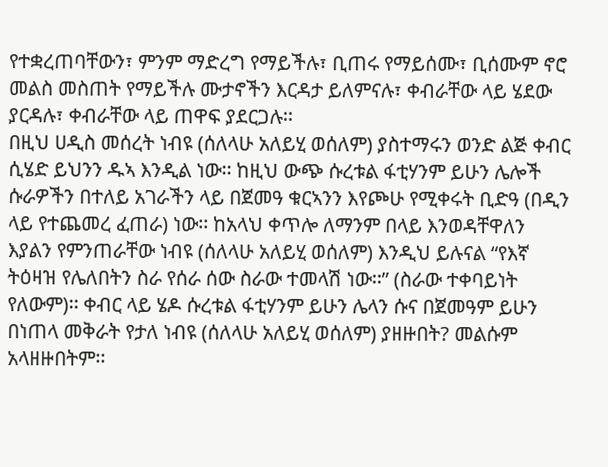የተቋረጠባቸውን፣ ምንም ማድረግ የማይችሉ፣ ቢጠሩ የማይሰሙ፣ ቢሰሙም ኖሮ መልስ መስጠት የማይችሉ ሙታኖችን እርዳታ ይለምናሉ፣ ቀብራቸው ላይ ሄደው ያርዳሉ፣ ቀብራቸው ላይ ጠዋፍ ያደርጋሉ፡፡
በዚህ ሀዲስ መሰረት ነብዩ (ሰለላሁ አለይሂ ወሰለም) ያስተማሩን ወንድ ልጅ ቀብር ሲሄድ ይህንን ዱኣ እንዲል ነው፡፡ ከዚህ ውጭ ሱረቱል ፋቲሃንም ይሁን ሌሎች ሱራዎችን በተለይ አገራችን ላይ በጀመዓ ቁርኣንን እየጮሁ የሚቀሩት ቢድዓ (በዲን ላይ የተጨመረ ፈጠራ) ነው፡፡ ከአላህ ቀጥሎ ለማንም በላይ እንወዳቸዋለን እያልን የምንጠራቸው ነብዩ (ሰለላሁ አለይሂ ወሰለም) እንዲህ ይሉናል “የእኛ ትዕዛዝ የሌለበትን ስራ የሰራ ሰው ስራው ተመላሽ ነው፡፡” (ስራው ተቀባይነት የለውም)፡፡ ቀብር ላይ ሄዶ ሱረቱል ፋቲሃንም ይሁን ሌላን ሱና በጀመዓም ይሁን በነጠላ መቅራት የታለ ነብዩ (ሰለላሁ አለይሂ ወሰለም) ያዘዙበት? መልሱም አላዘዙበትም፡፡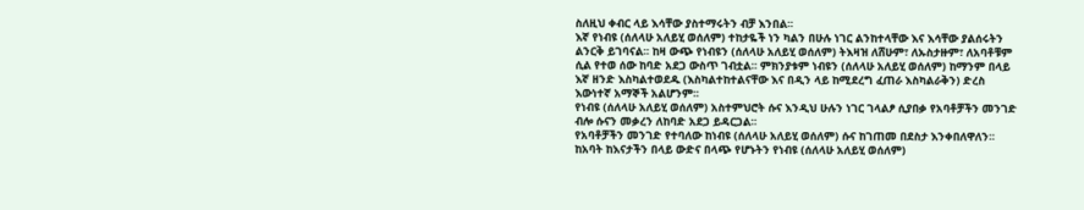ስለዚህ ቀብር ላይ እሳቸው ያስተማሩትን ብቻ እንበል፡፡
እኛ የነብዩ (ሰለላሁ አለይሂ ወሰለም) ተከታዬች ነን ካልን በሁሉ ነገር ልንከተላቸው እና እሳቸው ያልሰሩትን ልንርቅ ይገባናል፡፡ ከዛ ውጭ የነብዩን (ሰለላሁ አለይሂ ወሰለም) ትእዛዝ ለሸሁም፣ ለኡስታዙም፣ ለአባቶቹም ሲል የተወ ሰው ከባድ አደጋ ውስጥ ገብቷል፡፡ ምክንያቱም ነብዩን (ሰለላሁ አለይሂ ወሰለም) ከማንም በላይ እኛ ዘንድ እስካልተወደዱ (እስካልተከተልናቸው እና በዲን ላይ ከሚደረግ ፈጠራ እስካልራቅን) ድረስ እውነተኛ አማኞች አልሆንም፡፡
የነብዩ (ሰለላሁ አለይሂ ወሰለም) አስተምህሮት ሱና እንዲህ ሁሉን ነገር ገላልፆ ሲያበቃ የአባቶቻችን መንገድ ብሎ ሱናን መቃረን ለከባድ አደጋ ይዳርጋል፡፡
የአባቶቻችን መንገድ የተባለው ከነብዩ (ሰለላሁ አለይሂ ወሰለም) ሱና ከገጠመ በደስታ እንቀበለዋለን፡፡ ከአባት ከእናታችን በላይ ውድና በላጭ የሆኑትን የነብዩ (ሰለላሁ አለይሂ ወሰለም)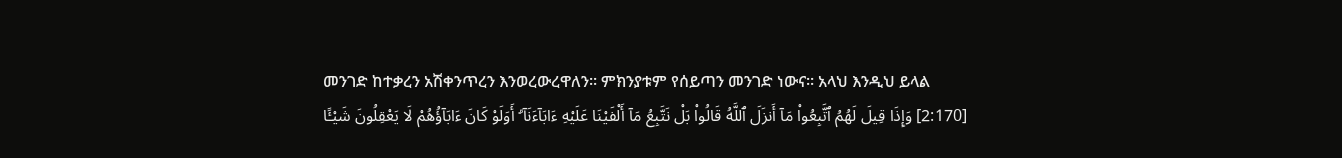መንገድ ከተቃረን አሽቀንጥረን እንወረውረዋለን፡፡ ምክንያቱም የሰይጣን መንገድ ነውና፡፡ አላህ እንዲህ ይላል
[2:170] وَإِذَا قِيلَ لَهُمُ ٱتَّبِعُوا۟ مَآ أَنزَلَ ٱللَّهُ قَالُوا۟ بَلْ نَتَّبِعُ مَآ أَلْفَيْنَا عَلَيْهِ ءَابَآءَنَآ ۗ أَوَلَوْ كَانَ ءَابَآؤُهُمْ لَا يَعْقِلُونَ شَيْـًٔا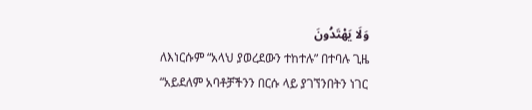وَلَا يَهْتَدُونَ
ለእነርሱም “አላህ ያወረደውን ተከተሉ” በተባሉ ጊዜ “አይደለም አባቶቻችንን በርሱ ላይ ያገኘንበትን ነገር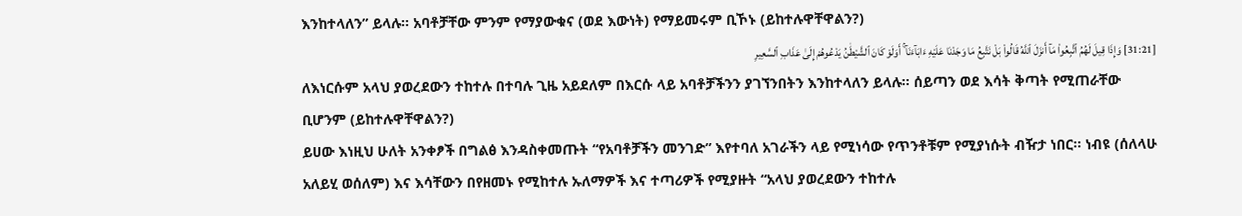እንከተላለን” ይላሉ፡፡ አባቶቻቸው ምንም የማያውቁና (ወደ እውነት) የማይመሩም ቢኾኑ (ይከተሉዋቸዋልን?)
[31:21] وَإِذَا قِيلَ لَهُمُ ٱتَّبِعُوا۟ مَآ أَنزَلَ ٱللَّهُ قَالُوا۟ بَلْ نَتَّبِعُ مَا وَجَدْنَا عَلَيْهِ ءَابَآءَنَآ ۚ أَوَلَوْ كَانَ ٱلشَّيْطَٰنُ يَدْعُوهُمْ إِلَىٰ عَذَابِ ٱلسَّعِيرِ
ለእነርሱም አላህ ያወረደውን ተከተሉ በተባሉ ጊዜ አይደለም በእርሱ ላይ አባቶቻችንን ያገኘንበትን እንከተላለን ይላሉ፡፡ ሰይጣን ወደ እሳት ቅጣት የሚጠራቸው ቢሆንም (ይከተሉዋቸዋልን?)
ይሀው እነዚህ ሁለት አንቀፆች በግልፅ እንዳስቀመጡት “የአባቶቻችን መንገድ” እየተባለ አገራችን ላይ የሚነሳው የጥንቶቹም የሚያነሱት ብዥታ ነበር፡፡ ነብዩ (ሰለላሁ አለይሂ ወሰለም) እና እሳቸውን በየዘመኑ የሚከተሉ ኡለማዎች እና ተጣሪዎች የሚያዙት “አላህ ያወረደውን ተከተሉ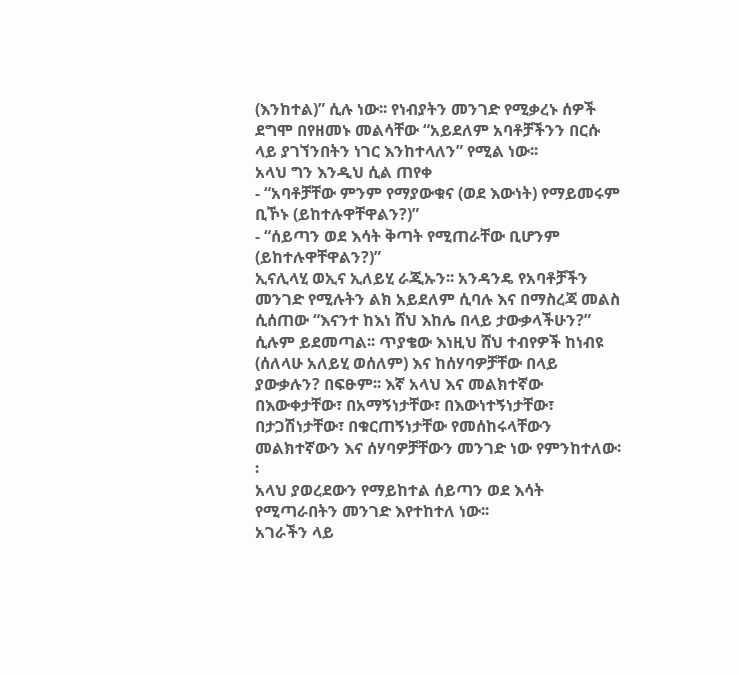(እንከተል)” ሲሉ ነው፡፡ የነብያትን መንገድ የሚቃረኑ ሰዎች ደግሞ በየዘመኑ መልሳቸው “አይደለም አባቶቻችንን በርሱ ላይ ያገኘንበትን ነገር እንከተላለን” የሚል ነው፡፡
አላህ ግን እንዲህ ሲል ጠየቀ
- “አባቶቻቸው ምንም የማያውቁና (ወደ እውነት) የማይመሩም ቢኾኑ (ይከተሉዋቸዋልን?)”
- “ሰይጣን ወደ እሳት ቅጣት የሚጠራቸው ቢሆንም (ይከተሉዋቸዋልን?)”
ኢናሊላሂ ወኢና ኢለይሂ ራጂኡን፡፡ አንዳንዴ የአባቶቻችን መንገድ የሚሉትን ልክ አይደለም ሲባሉ እና በማስረጃ መልስ ሲሰጠው “እናንተ ከእነ ሸህ እከሌ በላይ ታውቃላችሁን?” ሲሉም ይደመጣል፡፡ ጥያቄው እነዚህ ሸህ ተብየዎች ከነብዩ (ሰለላሁ አለይሂ ወሰለም) እና ከሰሃባዎቻቸው በላይ ያውቃሉን? በፍፁም፡፡ እኛ አላህ እና መልክተኛው በእውቀታቸው፣ በአማኝነታቸው፣ በእውነተኝነታቸው፣ በታጋሽነታቸው፣ በቁርጠኝነታቸው የመሰከሩላቸውን መልክተኛውን እና ሰሃባዎቻቸውን መንገድ ነው የምንከተለው፡፡
አላህ ያወረደውን የማይከተል ሰይጣን ወደ እሳት የሚጣራበትን መንገድ እየተከተለ ነው፡፡
አገራችን ላይ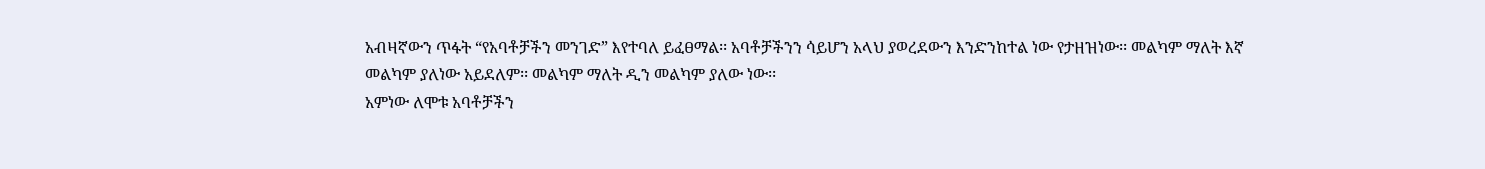አብዛኛውን ጥፋት “የአባቶቻችን መንገድ” እየተባለ ይፈፀማል፡፡ አባቶቻችንን ሳይሆን አላህ ያወረደውን እንድንከተል ነው የታዘዝነው፡፡ መልካም ማለት እኛ መልካም ያለነው አይደለም፡፡ መልካም ማለት ዲን መልካም ያለው ነው፡፡
አምነው ለሞቱ አባቶቻችን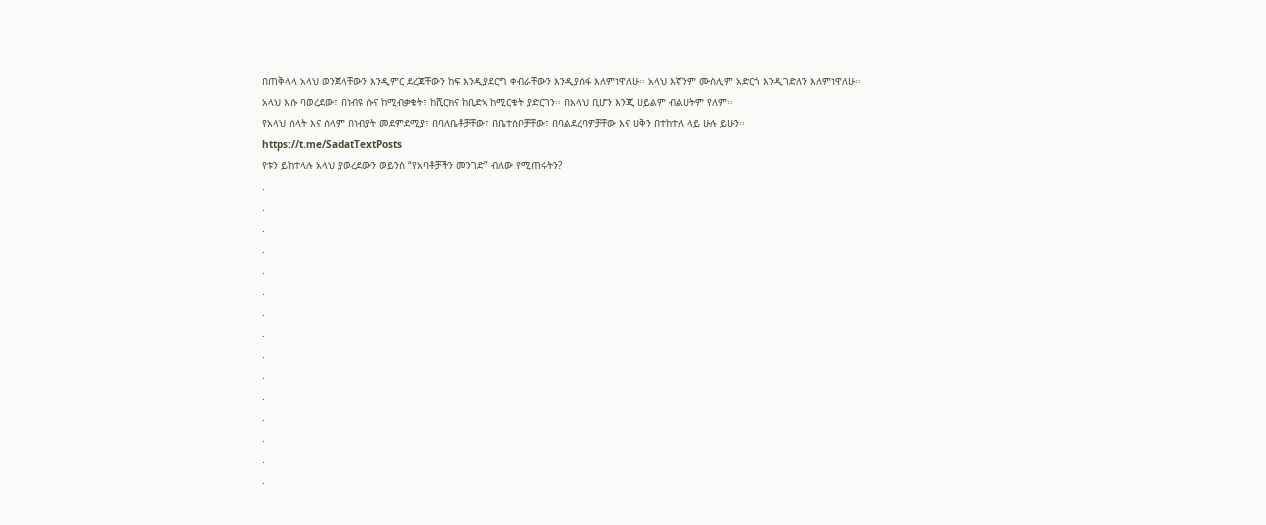በጠቅላላ አላህ ወንጀላቸውን እንዲምር ደረጃቸውን ከፍ እንዲያደርግ ቀብራቸውን እንዲያሰፋ እለምነዋለሁ፡፡ አላህ እኛንም ሙስሊም አድርጎ እንዲገድለን እለምነዋለሁ፡፡
አላህ እሱ ባወረደው፣ በነብዩ ሱና ከሚብቃቁት፣ ከሺርክና ከቢድኣ ከሚርቁት ያድርገን፡፡ በአላህ ቢሆን እንጂ ሀይልም ብልሀትም የለም፡፡
የአላህ ሰላት እና ሰላም በነብያት መደምደሚያ፣ በባለቤቶቻቸው፣ በቤተሰቦቻቸው፣ በባልደረባዎቻቸው እና ሀቅን በተከተለ ላይ ሁሉ ይሁን፡፡
https://t.me/SadatTextPosts
የቱን ይከተላሉ አላህ ያወረደውን ወይንስ “የአባቶቻችን መንገድ” ብለው የሚጠሩትን?
.
.
.
.
.
.
.
.
.
.
.
.
.
.
.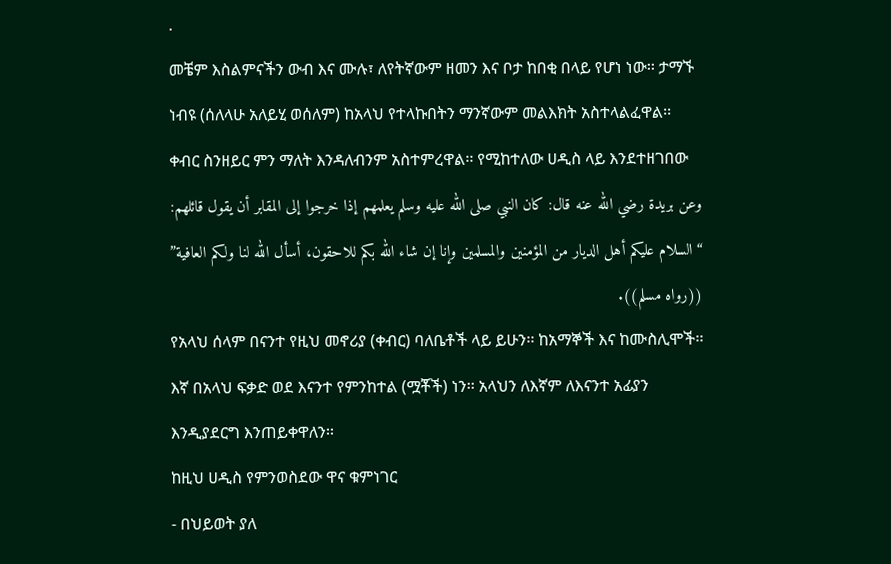.
መቼም እስልምናችን ውብ እና ሙሉ፣ ለየትኛውም ዘመን እና ቦታ ከበቂ በላይ የሆነ ነው፡፡ ታማኙ ነብዩ (ሰለላሁ አለይሂ ወሰለም) ከአላህ የተላኩበትን ማንኛውም መልእክት አስተላልፈዋል፡፡ ቀብር ስንዘይር ምን ማለት እንዳለብንም አስተምረዋል፡፡ የሚከተለው ሀዲስ ላይ እንደተዘገበው
وعن بريدة رضي الله عنه قال: كان النبي صلى الله عليه وسلم يعلمهم إذا خرجوا إلى المقابر أن يقول قائلهم: “السلام عليكم أهل الديار من المؤمنين والمسلمين وإنا إن شاء الله بكم للاحقون، أسأل الله لنا ولكم العافية” ((رواه مسلم)).
የአላህ ሰላም በናንተ የዚህ መኖሪያ (ቀብር) ባለቤቶች ላይ ይሁን፡፡ ከአማኞች እና ከሙስሊሞች፡፡ እኛ በአላህ ፍቃድ ወደ እናንተ የምንከተል (ሟቾች) ነን፡፡ አላህን ለእኛም ለእናንተ አፊያን እንዲያደርግ እንጠይቀዋለን፡፡
ከዚህ ሀዲስ የምንወስደው ዋና ቁምነገር
- በህይወት ያለ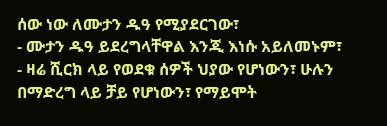ሰው ነው ለሙታን ዱዓ የሚያደርገው፣
- ሙታን ዱዓ ይደረግላቸዋል እንጂ እነሱ አይለመኑም፣
- ዛሬ ሺርክ ላይ የወደቁ ሰዎች ህያው የሆነውን፣ ሁሉን በማድረግ ላይ ቻይ የሆነውን፣ የማይሞት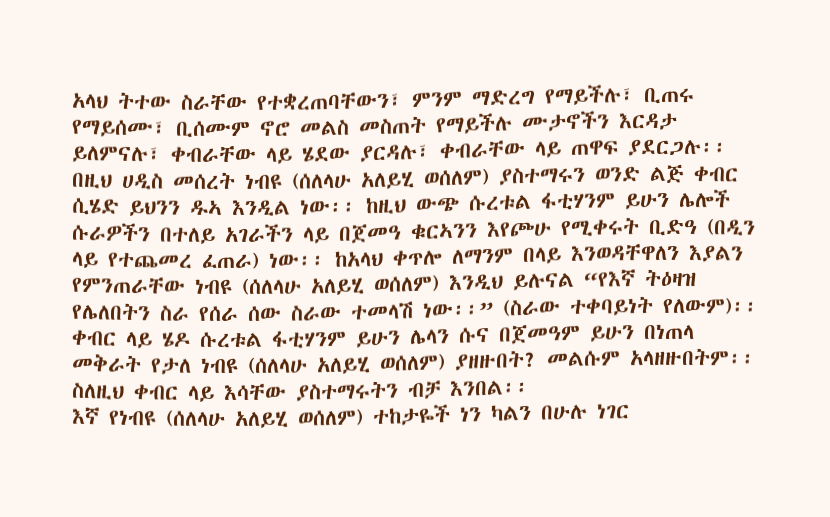አላህ ትተው ስራቸው የተቋረጠባቸውን፣ ምንም ማድረግ የማይችሉ፣ ቢጠሩ የማይሰሙ፣ ቢሰሙም ኖሮ መልስ መስጠት የማይችሉ ሙታኖችን እርዳታ ይለምናሉ፣ ቀብራቸው ላይ ሄደው ያርዳሉ፣ ቀብራቸው ላይ ጠዋፍ ያደርጋሉ፡፡
በዚህ ሀዲስ መሰረት ነብዩ (ሰለላሁ አለይሂ ወሰለም) ያስተማሩን ወንድ ልጅ ቀብር ሲሄድ ይህንን ዱኣ እንዲል ነው፡፡ ከዚህ ውጭ ሱረቱል ፋቲሃንም ይሁን ሌሎች ሱራዎችን በተለይ አገራችን ላይ በጀመዓ ቁርኣንን እየጮሁ የሚቀሩት ቢድዓ (በዲን ላይ የተጨመረ ፈጠራ) ነው፡፡ ከአላህ ቀጥሎ ለማንም በላይ እንወዳቸዋለን እያልን የምንጠራቸው ነብዩ (ሰለላሁ አለይሂ ወሰለም) እንዲህ ይሉናል “የእኛ ትዕዛዝ የሌለበትን ስራ የሰራ ሰው ስራው ተመላሽ ነው፡፡” (ስራው ተቀባይነት የለውም)፡፡ ቀብር ላይ ሄዶ ሱረቱል ፋቲሃንም ይሁን ሌላን ሱና በጀመዓም ይሁን በነጠላ መቅራት የታለ ነብዩ (ሰለላሁ አለይሂ ወሰለም) ያዘዙበት? መልሱም አላዘዙበትም፡፡ ስለዚህ ቀብር ላይ እሳቸው ያስተማሩትን ብቻ እንበል፡፡
እኛ የነብዩ (ሰለላሁ አለይሂ ወሰለም) ተከታዬች ነን ካልን በሁሉ ነገር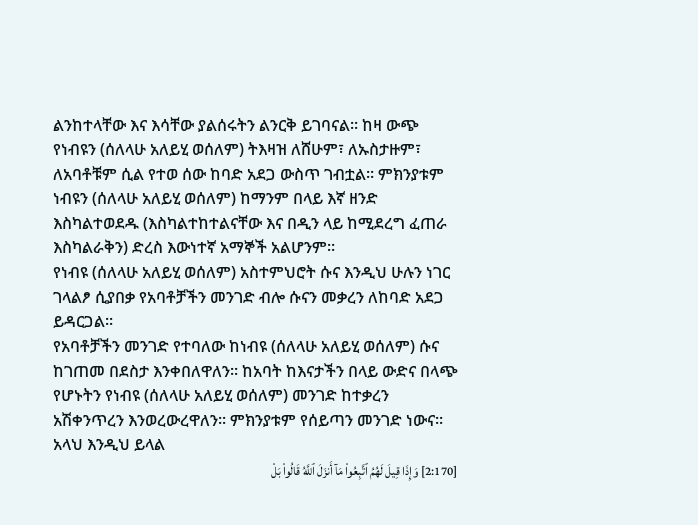ልንከተላቸው እና እሳቸው ያልሰሩትን ልንርቅ ይገባናል፡፡ ከዛ ውጭ የነብዩን (ሰለላሁ አለይሂ ወሰለም) ትእዛዝ ለሸሁም፣ ለኡስታዙም፣ ለአባቶቹም ሲል የተወ ሰው ከባድ አደጋ ውስጥ ገብቷል፡፡ ምክንያቱም ነብዩን (ሰለላሁ አለይሂ ወሰለም) ከማንም በላይ እኛ ዘንድ እስካልተወደዱ (እስካልተከተልናቸው እና በዲን ላይ ከሚደረግ ፈጠራ እስካልራቅን) ድረስ እውነተኛ አማኞች አልሆንም፡፡
የነብዩ (ሰለላሁ አለይሂ ወሰለም) አስተምህሮት ሱና እንዲህ ሁሉን ነገር ገላልፆ ሲያበቃ የአባቶቻችን መንገድ ብሎ ሱናን መቃረን ለከባድ አደጋ ይዳርጋል፡፡
የአባቶቻችን መንገድ የተባለው ከነብዩ (ሰለላሁ አለይሂ ወሰለም) ሱና ከገጠመ በደስታ እንቀበለዋለን፡፡ ከአባት ከእናታችን በላይ ውድና በላጭ የሆኑትን የነብዩ (ሰለላሁ አለይሂ ወሰለም) መንገድ ከተቃረን አሽቀንጥረን እንወረውረዋለን፡፡ ምክንያቱም የሰይጣን መንገድ ነውና፡፡ አላህ እንዲህ ይላል
[2:170] وَإِذَا قِيلَ لَهُمُ ٱتَّبِعُوا۟ مَآ أَنزَلَ ٱللَّهُ قَالُوا۟ بَلْ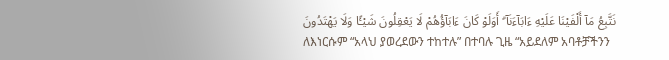نَتَّبِعُ مَآ أَلْفَيْنَا عَلَيْهِ ءَابَآءَنَآ ۗ أَوَلَوْ كَانَ ءَابَآؤُهُمْ لَا يَعْقِلُونَ شَيْـًٔا وَلَا يَهْتَدُونَ
ለእነርሱም “አላህ ያወረደውን ተከተሉ” በተባሉ ጊዜ “አይደለም አባቶቻችንን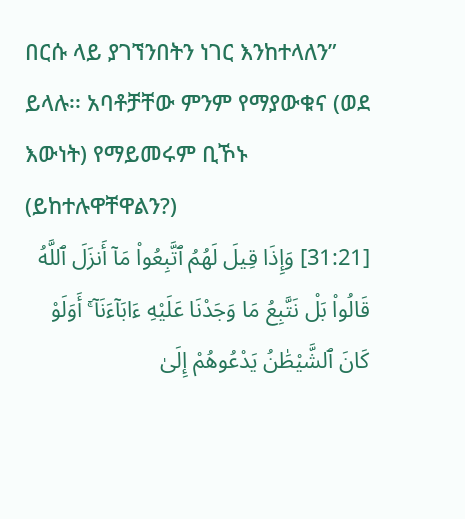በርሱ ላይ ያገኘንበትን ነገር እንከተላለን” ይላሉ፡፡ አባቶቻቸው ምንም የማያውቁና (ወደ እውነት) የማይመሩም ቢኾኑ (ይከተሉዋቸዋልን?)
[31:21] وَإِذَا قِيلَ لَهُمُ ٱتَّبِعُوا۟ مَآ أَنزَلَ ٱللَّهُ قَالُوا۟ بَلْ نَتَّبِعُ مَا وَجَدْنَا عَلَيْهِ ءَابَآءَنَآ ۚ أَوَلَوْ كَانَ ٱلشَّيْطَٰنُ يَدْعُوهُمْ إِلَىٰ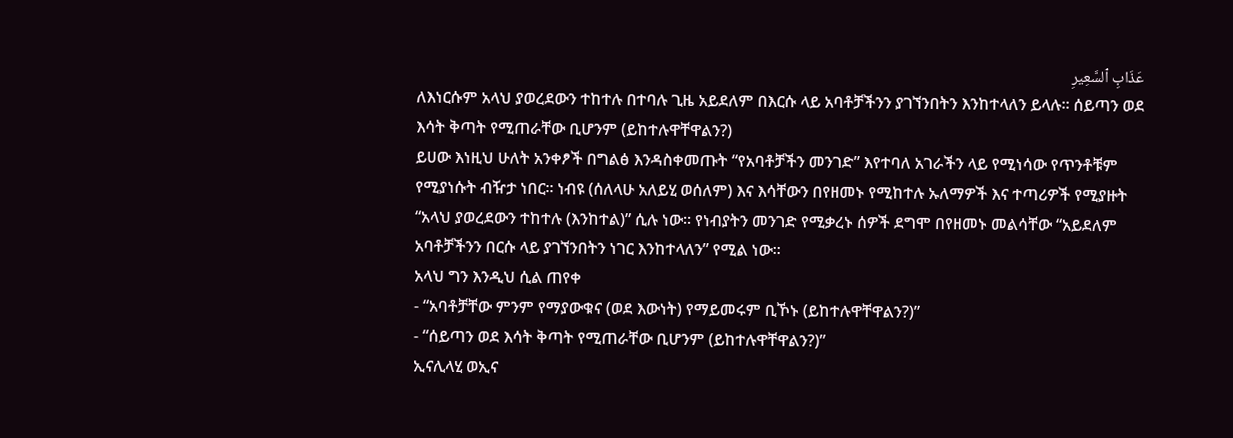عَذَابِ ٱلسَّعِيرِ
ለእነርሱም አላህ ያወረደውን ተከተሉ በተባሉ ጊዜ አይደለም በእርሱ ላይ አባቶቻችንን ያገኘንበትን እንከተላለን ይላሉ፡፡ ሰይጣን ወደ እሳት ቅጣት የሚጠራቸው ቢሆንም (ይከተሉዋቸዋልን?)
ይሀው እነዚህ ሁለት አንቀፆች በግልፅ እንዳስቀመጡት “የአባቶቻችን መንገድ” እየተባለ አገራችን ላይ የሚነሳው የጥንቶቹም የሚያነሱት ብዥታ ነበር፡፡ ነብዩ (ሰለላሁ አለይሂ ወሰለም) እና እሳቸውን በየዘመኑ የሚከተሉ ኡለማዎች እና ተጣሪዎች የሚያዙት “አላህ ያወረደውን ተከተሉ (እንከተል)” ሲሉ ነው፡፡ የነብያትን መንገድ የሚቃረኑ ሰዎች ደግሞ በየዘመኑ መልሳቸው “አይደለም አባቶቻችንን በርሱ ላይ ያገኘንበትን ነገር እንከተላለን” የሚል ነው፡፡
አላህ ግን እንዲህ ሲል ጠየቀ
- “አባቶቻቸው ምንም የማያውቁና (ወደ እውነት) የማይመሩም ቢኾኑ (ይከተሉዋቸዋልን?)”
- “ሰይጣን ወደ እሳት ቅጣት የሚጠራቸው ቢሆንም (ይከተሉዋቸዋልን?)”
ኢናሊላሂ ወኢና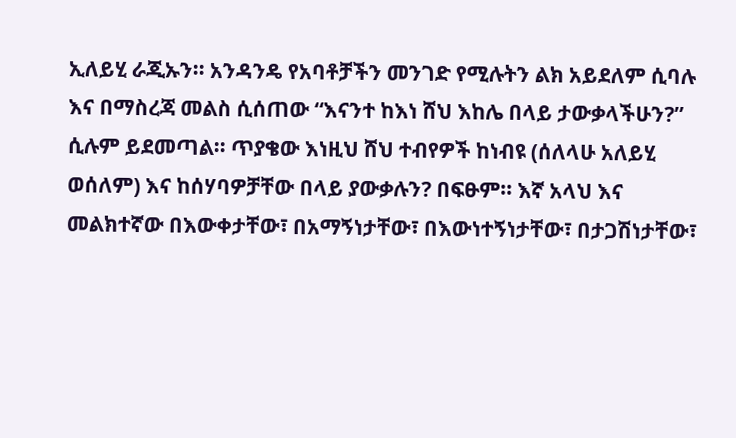ኢለይሂ ራጂኡን፡፡ አንዳንዴ የአባቶቻችን መንገድ የሚሉትን ልክ አይደለም ሲባሉ እና በማስረጃ መልስ ሲሰጠው “እናንተ ከእነ ሸህ እከሌ በላይ ታውቃላችሁን?” ሲሉም ይደመጣል፡፡ ጥያቄው እነዚህ ሸህ ተብየዎች ከነብዩ (ሰለላሁ አለይሂ ወሰለም) እና ከሰሃባዎቻቸው በላይ ያውቃሉን? በፍፁም፡፡ እኛ አላህ እና መልክተኛው በእውቀታቸው፣ በአማኝነታቸው፣ በእውነተኝነታቸው፣ በታጋሽነታቸው፣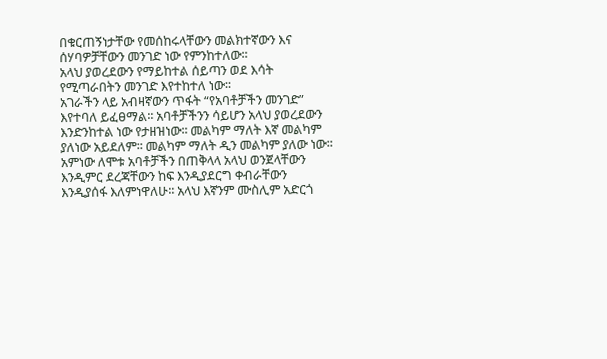በቁርጠኝነታቸው የመሰከሩላቸውን መልክተኛውን እና ሰሃባዎቻቸውን መንገድ ነው የምንከተለው፡፡
አላህ ያወረደውን የማይከተል ሰይጣን ወደ እሳት የሚጣራበትን መንገድ እየተከተለ ነው፡፡
አገራችን ላይ አብዛኛውን ጥፋት “የአባቶቻችን መንገድ” እየተባለ ይፈፀማል፡፡ አባቶቻችንን ሳይሆን አላህ ያወረደውን እንድንከተል ነው የታዘዝነው፡፡ መልካም ማለት እኛ መልካም ያለነው አይደለም፡፡ መልካም ማለት ዲን መልካም ያለው ነው፡፡
አምነው ለሞቱ አባቶቻችን በጠቅላላ አላህ ወንጀላቸውን እንዲምር ደረጃቸውን ከፍ እንዲያደርግ ቀብራቸውን እንዲያሰፋ እለምነዋለሁ፡፡ አላህ እኛንም ሙስሊም አድርጎ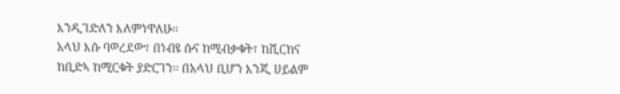እንዲገድለን እለምነዋለሁ፡፡
አላህ እሱ ባወረደው፣ በነብዩ ሱና ከሚብቃቁት፣ ከሺርክና ከቢድኣ ከሚርቁት ያድርገን፡፡ በአላህ ቢሆን እንጂ ሀይልም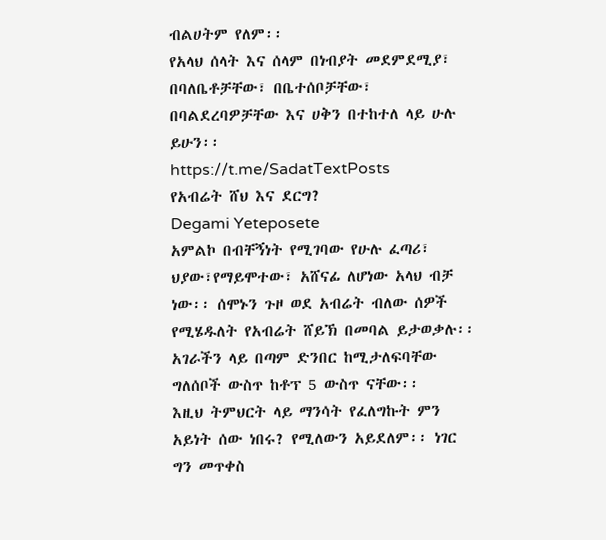ብልሀትም የለም፡፡
የአላህ ሰላት እና ሰላም በነብያት መደምደሚያ፣ በባለቤቶቻቸው፣ በቤተሰቦቻቸው፣ በባልደረባዎቻቸው እና ሀቅን በተከተለ ላይ ሁሉ ይሁን፡፡
https://t.me/SadatTextPosts
የአብሬት ሸህ እና ደርግ?
Degami Yeteposete
አምልኮ በብቸኝነት የሚገባው የሁሉ ፈጣሪ፣ ህያው፣የማይሞተው፣ አሸናፊ ለሆነው አላህ ብቻ ነው፡፡ ሰሞኑን ጉዞ ወደ አብሬት ብለው ሰዎች የሚሄዱለት የአብሬት ሸይኽ በመባል ይታወቃሉ፡፡ አገራችን ላይ በጣም ድንበር ከሚታለፍባቸው ግለሰቦች ውስጥ ከቶፕ 5 ውስጥ ናቸው፡፡
እዚህ ትምህርት ላይ ማንሳት የፈለግኩት ምን አይነት ሰው ነበሩ? የሚለውን አይደለም፡፡ ነገር ግን መጥቀስ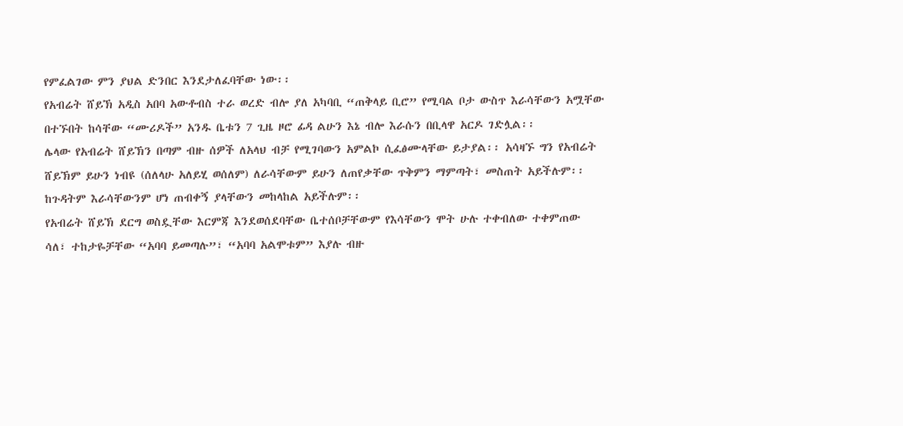የምፈልገው ምን ያህል ድንበር እንደታለፈባቸው ነው፡፡
የአብሬት ሸይኽ አዲስ አበባ አውቶብስ ተራ ወረድ ብሎ ያለ አካባቢ “ጠቅላይ ቢሮ” የሚባል ቦታ ውስጥ እራሳቸውን አሟቸው በተኙበት ከሳቸው “ሙሪዶች” አንዱ ቤቱን 7 ጊዜ ዞሮ ፊዳ ልሁን እኔ ብሎ እራሱን በቢላዋ አርዶ ገድሏል፡፡
ሌላው የአብሬት ሸይኽን በጣም ብዙ ሰዎች ለአላህ ብቻ የሚገባውን አምልኮ ሲፈፅሙላቸው ይታያል፡፡ አሳዛኙ ግን የአብሬት ሸይኽም ይሁን ነብዩ (ሰለላሁ አለይሂ ወሰለም) ለራሳቸውም ይሁን ለጠየቃቸው ጥቅምን ማምጣት፣ መስጠት አይችሉም፡፡ ከጉዳትም እራሳቸውንም ሆነ ጠብቀኝ ያላቸውን መከላከል አይችሉም፡፡
የአብሬት ሸይኽ ደርግ ወስዷቸው እርምጃ እንደወሰደባቸው ቤተሰቦቻቸውም የእሳቸውን ሞት ሁሉ ተቀብለው ተቀምጠው ሳለ፣ ተከታዬቻቸው “አባባ ይመጣሉ”፣ “አባባ አልሞቱም” እያሉ ብዙ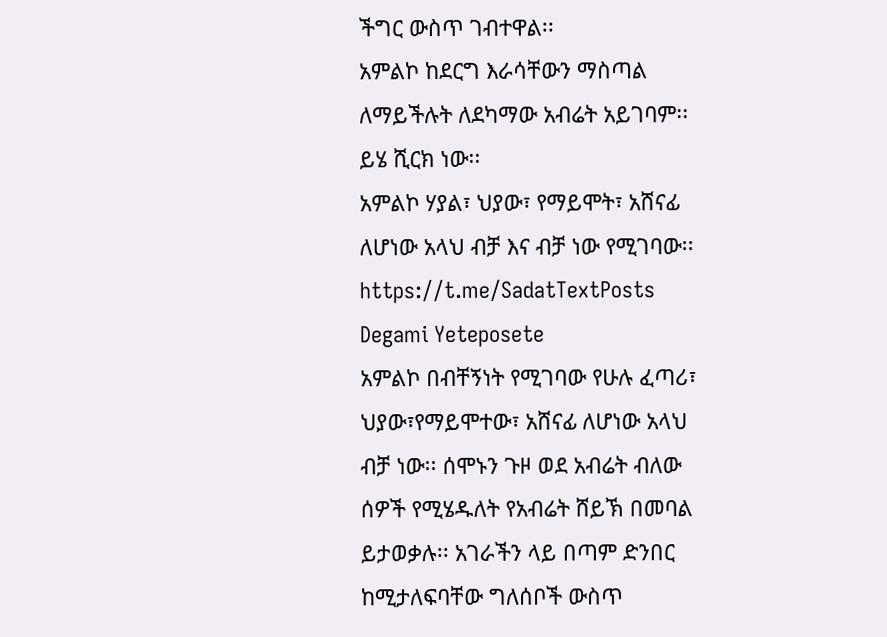ችግር ውስጥ ገብተዋል፡፡
አምልኮ ከደርግ እራሳቸውን ማስጣል ለማይችሉት ለደካማው አብሬት አይገባም፡፡ ይሄ ሺርክ ነው፡፡
አምልኮ ሃያል፣ ህያው፣ የማይሞት፣ አሸናፊ ለሆነው አላህ ብቻ እና ብቻ ነው የሚገባው፡፡
https://t.me/SadatTextPosts
Degami Yeteposete
አምልኮ በብቸኝነት የሚገባው የሁሉ ፈጣሪ፣ ህያው፣የማይሞተው፣ አሸናፊ ለሆነው አላህ ብቻ ነው፡፡ ሰሞኑን ጉዞ ወደ አብሬት ብለው ሰዎች የሚሄዱለት የአብሬት ሸይኽ በመባል ይታወቃሉ፡፡ አገራችን ላይ በጣም ድንበር ከሚታለፍባቸው ግለሰቦች ውስጥ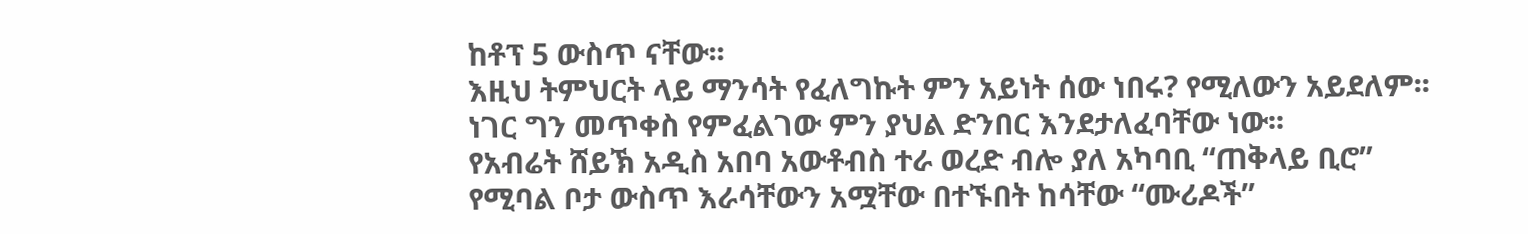ከቶፕ 5 ውስጥ ናቸው፡፡
እዚህ ትምህርት ላይ ማንሳት የፈለግኩት ምን አይነት ሰው ነበሩ? የሚለውን አይደለም፡፡ ነገር ግን መጥቀስ የምፈልገው ምን ያህል ድንበር እንደታለፈባቸው ነው፡፡
የአብሬት ሸይኽ አዲስ አበባ አውቶብስ ተራ ወረድ ብሎ ያለ አካባቢ “ጠቅላይ ቢሮ” የሚባል ቦታ ውስጥ እራሳቸውን አሟቸው በተኙበት ከሳቸው “ሙሪዶች”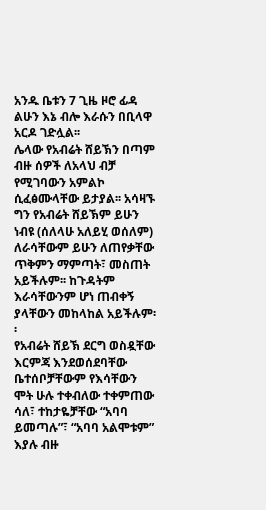አንዱ ቤቱን 7 ጊዜ ዞሮ ፊዳ ልሁን እኔ ብሎ እራሱን በቢላዋ አርዶ ገድሏል፡፡
ሌላው የአብሬት ሸይኽን በጣም ብዙ ሰዎች ለአላህ ብቻ የሚገባውን አምልኮ ሲፈፅሙላቸው ይታያል፡፡ አሳዛኙ ግን የአብሬት ሸይኽም ይሁን ነብዩ (ሰለላሁ አለይሂ ወሰለም) ለራሳቸውም ይሁን ለጠየቃቸው ጥቅምን ማምጣት፣ መስጠት አይችሉም፡፡ ከጉዳትም እራሳቸውንም ሆነ ጠብቀኝ ያላቸውን መከላከል አይችሉም፡፡
የአብሬት ሸይኽ ደርግ ወስዷቸው እርምጃ እንደወሰደባቸው ቤተሰቦቻቸውም የእሳቸውን ሞት ሁሉ ተቀብለው ተቀምጠው ሳለ፣ ተከታዬቻቸው “አባባ ይመጣሉ”፣ “አባባ አልሞቱም” እያሉ ብዙ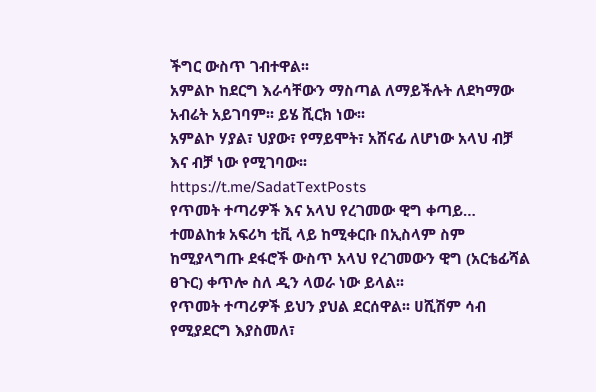ችግር ውስጥ ገብተዋል፡፡
አምልኮ ከደርግ እራሳቸውን ማስጣል ለማይችሉት ለደካማው አብሬት አይገባም፡፡ ይሄ ሺርክ ነው፡፡
አምልኮ ሃያል፣ ህያው፣ የማይሞት፣ አሸናፊ ለሆነው አላህ ብቻ እና ብቻ ነው የሚገባው፡፡
https://t.me/SadatTextPosts
የጥመት ተጣሪዎች እና አላህ የረገመው ዊግ ቀጣይ…
ተመልከቱ አፍሪካ ቲቪ ላይ ከሚቀርቡ በኢስላም ስም ከሚያላግጡ ደፋሮች ውስጥ አላህ የረገመውን ዊግ (አርቴፊሻል ፀጉር) ቀጥሎ ስለ ዲን ላወራ ነው ይላል፡፡
የጥመት ተጣሪዎች ይህን ያህል ደርሰዋል፡፡ ሀሺሽም ሳብ የሚያደርግ እያስመለ፣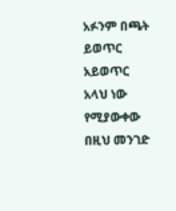አፉንም በጫት ይወጥር አይወጥር አላህ ነው የሚያውቀው በዚህ መንገድ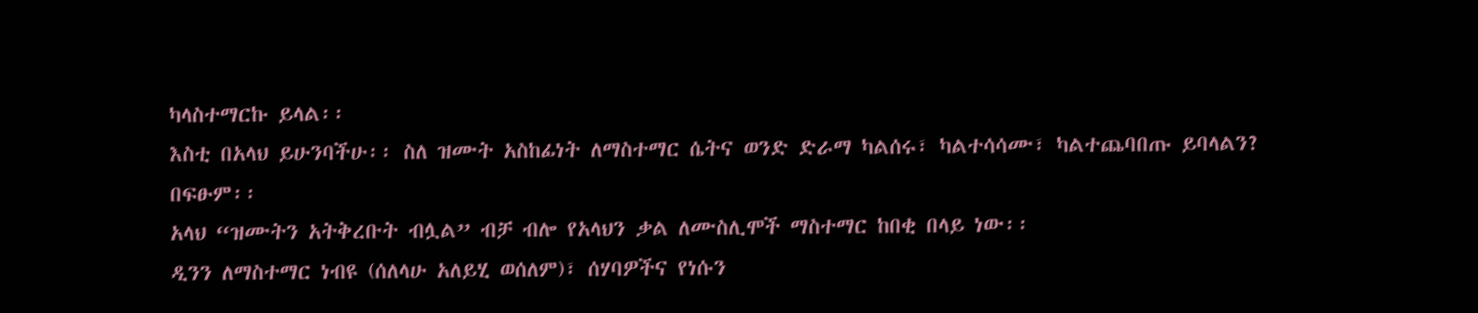ካላስተማርኩ ይላል፡፡
እስቲ በአላህ ይሁንባችሁ፡፡ ስለ ዝሙት አስከፊነት ለማስተማር ሴትና ወንድ ድራማ ካልሰሩ፣ ካልተሳሳሙ፣ ካልተጨባበጡ ይባላልን?
በፍፁም፡፡
አላህ “ዝሙትን አትቅረቡት ብሏል” ብቻ ብሎ የአላህን ቃል ለሙስሊሞች ማስተማር ከበቂ በላይ ነው፡፡
ዲንን ለማስተማር ነብዩ (ሰለላሁ አለይሂ ወሰለም)፣ ሰሃባዎችና የነሱን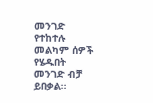መንገድ የተከተሉ መልካም ሰዎች የሄዱበት መንገድ ብቻ ይበቃል፡፡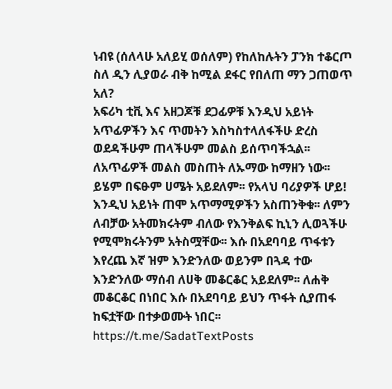ነብዩ (ሰለላሁ አለይሂ ወሰለም) የከለከሉትን ፓንክ ተቆርጦ ስለ ዲን ሊያወራ ብቅ ከሚል ደፋር የበለጠ ማን ጋጠወጥ አለ?
አፍሪካ ቲቪ እና አዘጋጆቹ ደጋፊዎቹ እንዲህ አይነት አጥፊዎችን እና ጥመትን እስካስተላለፋችሁ ድረስ ወደዳችሁም ጠላችሁም መልስ ይሰጥባችኋል፡፡
ለአጥፊዎች መልስ መስጠት ለኡማው ከማዘን ነው፡፡ ይሄም በፍፁም ሀሜት አይደለም፡፡ የአላህ ባሪያዎች ሆይ! እንዲህ አይነት ጠሞ አጥማሚዎችን አስጠንቅቁ፡፡ ለምን ለብቻው አትመክሩትም ብለው የእንቅልፍ ኪኒን ሊወጓችሁ የሚሞክሩትንም አትስሟቸው፡፡ እሱ በአደባባይ ጥፋቱን እየረጨ እኛ ዝም እንድንለው ወይንም በጓዳ ተው እንድንለው ማሰብ ለሀቅ መቆርቆር አይደለም፡፡ ለሐቅ መቆርቆር በነበር እሱ በአደባባይ ይህን ጥፋት ሲያጠፋ ከፍቷቸው በተቃወሙት ነበር፡፡
https://t.me/SadatTextPosts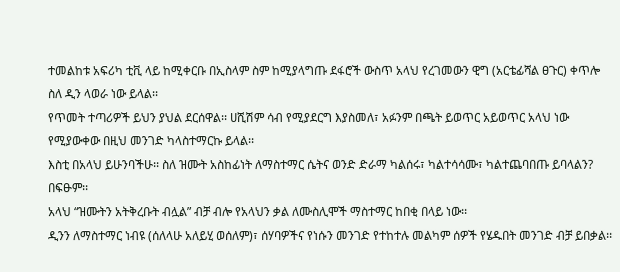ተመልከቱ አፍሪካ ቲቪ ላይ ከሚቀርቡ በኢስላም ስም ከሚያላግጡ ደፋሮች ውስጥ አላህ የረገመውን ዊግ (አርቴፊሻል ፀጉር) ቀጥሎ ስለ ዲን ላወራ ነው ይላል፡፡
የጥመት ተጣሪዎች ይህን ያህል ደርሰዋል፡፡ ሀሺሽም ሳብ የሚያደርግ እያስመለ፣ አፉንም በጫት ይወጥር አይወጥር አላህ ነው የሚያውቀው በዚህ መንገድ ካላስተማርኩ ይላል፡፡
እስቲ በአላህ ይሁንባችሁ፡፡ ስለ ዝሙት አስከፊነት ለማስተማር ሴትና ወንድ ድራማ ካልሰሩ፣ ካልተሳሳሙ፣ ካልተጨባበጡ ይባላልን?
በፍፁም፡፡
አላህ “ዝሙትን አትቅረቡት ብሏል” ብቻ ብሎ የአላህን ቃል ለሙስሊሞች ማስተማር ከበቂ በላይ ነው፡፡
ዲንን ለማስተማር ነብዩ (ሰለላሁ አለይሂ ወሰለም)፣ ሰሃባዎችና የነሱን መንገድ የተከተሉ መልካም ሰዎች የሄዱበት መንገድ ብቻ ይበቃል፡፡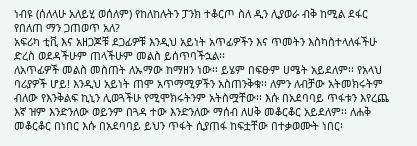ነብዩ (ሰለላሁ አለይሂ ወሰለም) የከለከሉትን ፓንክ ተቆርጦ ስለ ዲን ሊያወራ ብቅ ከሚል ደፋር የበለጠ ማን ጋጠወጥ አለ?
አፍሪካ ቲቪ እና አዘጋጆቹ ደጋፊዎቹ እንዲህ አይነት አጥፊዎችን እና ጥመትን እስካስተላለፋችሁ ድረስ ወደዳችሁም ጠላችሁም መልስ ይሰጥባችኋል፡፡
ለአጥፊዎች መልስ መስጠት ለኡማው ከማዘን ነው፡፡ ይሄም በፍፁም ሀሜት አይደለም፡፡ የአላህ ባሪያዎች ሆይ! እንዲህ አይነት ጠሞ አጥማሚዎችን አስጠንቅቁ፡፡ ለምን ለብቻው አትመክሩትም ብለው የእንቅልፍ ኪኒን ሊወጓችሁ የሚሞክሩትንም አትስሟቸው፡፡ እሱ በአደባባይ ጥፋቱን እየረጨ እኛ ዝም እንድንለው ወይንም በጓዳ ተው እንድንለው ማሰብ ለሀቅ መቆርቆር አይደለም፡፡ ለሐቅ መቆርቆር በነበር እሱ በአደባባይ ይህን ጥፋት ሲያጠፋ ከፍቷቸው በተቃወሙት ነበር፡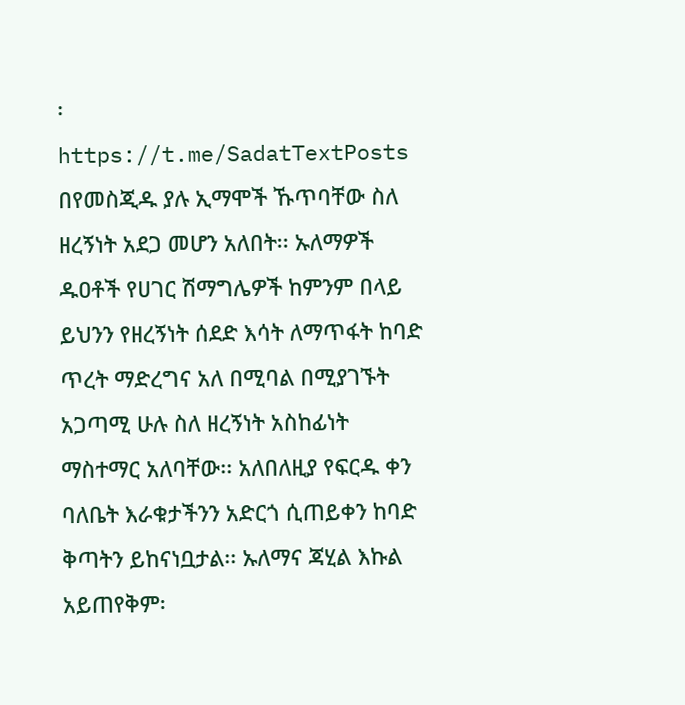፡
https://t.me/SadatTextPosts
በየመስጂዱ ያሉ ኢማሞች ኹጥባቸው ስለ ዘረኝነት አደጋ መሆን አለበት፡፡ ኡለማዎች ዱዐቶች የሀገር ሽማግሌዎች ከምንም በላይ ይህንን የዘረኝነት ሰደድ እሳት ለማጥፋት ከባድ ጥረት ማድረግና አለ በሚባል በሚያገኙት አጋጣሚ ሁሉ ስለ ዘረኝነት አስከፊነት ማስተማር አለባቸው፡፡ አለበለዚያ የፍርዱ ቀን ባለቤት እራቁታችንን አድርጎ ሲጠይቀን ከባድ ቅጣትን ይከናነቧታል፡፡ ኡለማና ጃሂል እኩል አይጠየቅም፡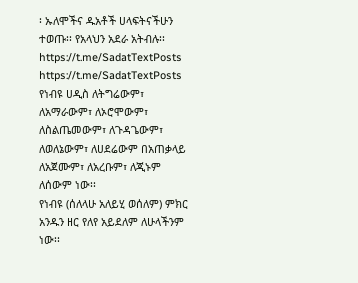፡ ኡለሞችና ዱአቶች ሀላፍትናችሁን ተወጡ፡፡ የአላህን አደራ አትብሉ፡፡
https://t.me/SadatTextPosts
https://t.me/SadatTextPosts
የነብዩ ሀዲስ ለትግሬውም፣ ለአማራውም፣ ለኦሮሞውም፣ ለስልጤመውም፣ ለጉዳጌውም፣ ለወለኔውም፣ ለሀደሬውም በአጠቃላይ ለአጀሙም፣ ለአረቡም፣ ለጂኑም ለሰውም ነው፡፡
የነብዩ (ሰለላሁ አለይሂ ወሰለም) ምክር አንዱን ዘር የለየ አይደለም ለሁላችንም ነው፡፡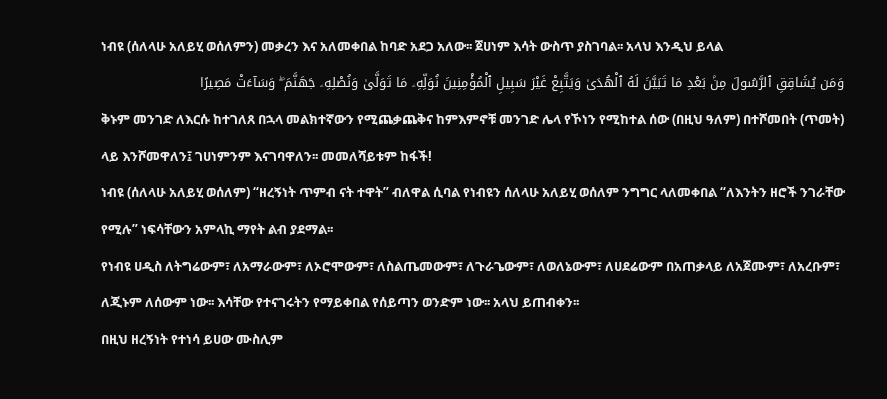ነብዩ (ሰለላሁ አለይሂ ወሰለምን) መቃረን እና አለመቀበል ከባድ አደጋ አለው፡፡ ጀሀነም እሳት ውስጥ ያስገባል፡፡ አላህ እንዲህ ይላል
وَمَن يُشَاقِقِ ٱلرَّسُولَ مِنۢ بَعْدِ مَا تَبَيَّنَ لَهُ ٱلْهُدَىٰ وَيَتَّبِعْ غَيْرَ سَبِيلِ ٱلْمُؤْمِنِينَ نُوَلِّهِۦ مَا تَوَلَّىٰ وَنُصْلِهِۦ جَهَنَّمَ ۖ وَسَآءَتْ مَصِيرًا
ቅኑም መንገድ ለእርሱ ከተገለጸ በኋላ መልክተኛውን የሚጨቃጨቅና ከምእምኖቹ መንገድ ሌላ የኾነን የሚከተል ሰው (በዚህ ዓለም) በተሾመበት (ጥመት) ላይ እንሾመዋለን፤ ገሀነምንም እናገባዋለን፡፡ መመለሻይቱም ከፋች!
ነብዩ (ሰለላሁ አለይሂ ወሰለም) “ዘረኝነት ጥምብ ናት ተዋት” ብለዋል ሲባል የነብዩን ሰለላሁ አለይሂ ወሰለም ንግግር ላለመቀበል “ለእንትን ዘሮች ንገራቸው የሚሉ” ነፍሳቸውን አምላኪ ማየት ልብ ያደማል፡፡
የነብዩ ሀዲስ ለትግሬውም፣ ለአማራውም፣ ለኦሮሞውም፣ ለስልጤመውም፣ ለጉራጌውም፣ ለወለኔውም፣ ለሀደሬውም በአጠቃላይ ለአጀሙም፣ ለአረቡም፣ ለጂኑም ለሰውም ነው፡፡ እሳቸው የተናገሩትን የማይቀበል የሰይጣን ወንድም ነው፡፡ አላህ ይጠብቀን፡፡
በዚህ ዘረኝነት የተነሳ ይሀው ሙስሊም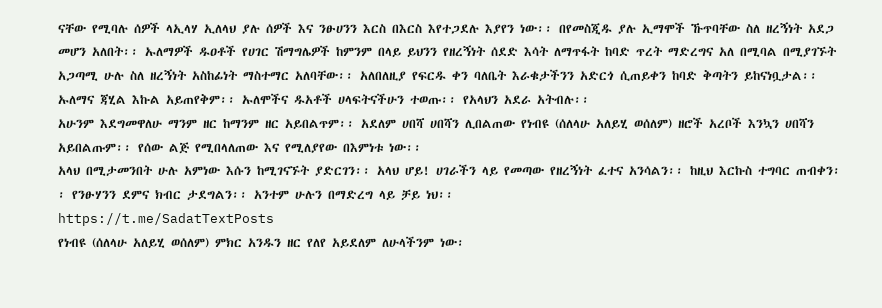ናቸው የሚባሉ ሰዎች ላኢላሃ ኢለላህ ያሉ ሰዎች እና ንፁሀንን እርስ በእርስ እየተጋደሉ እያየን ነው፡፡ በየመስጂዱ ያሉ ኢማሞች ኹጥባቸው ስለ ዘረኝነት አደጋ መሆን አለበት፡፡ ኡለማዎች ዱዐቶች የሀገር ሽማግሌዎች ከምንም በላይ ይህንን የዘረኝነት ሰደድ እሳት ለማጥፋት ከባድ ጥረት ማድረግና አለ በሚባል በሚያገኙት አጋጣሚ ሁሉ ስለ ዘረኝነት አስከፊነት ማስተማር አለባቸው፡፡ አለበለዚያ የፍርዱ ቀን ባለቤት እራቁታችንን አድርጎ ሲጠይቀን ከባድ ቅጣትን ይከናነቧታል፡፡ ኡለማና ጃሂል እኩል አይጠየቅም፡፡ ኡለሞችና ዱአቶች ሀላፍትናችሁን ተወጡ፡፡ የአላህን አደራ አትብሉ፡፡
አሁንም እደግመዋለሁ ማንም ዘር ከማንም ዘር አይበልጥም፡፡ አደለም ሀበሻ ሀበሻን ሊበልጠው የነብዩ (ሰለላሁ አለይሂ ወሰለም) ዘሮች አረቦች እንኳን ሀበሻን አይበልጡም፡፡ የሰው ልጅ የሚበላለጠው እና የሚለያየው በእምነቱ ነው፡፡
አላህ በሚታመንበት ሁሉ አምነው እሱን ከሚገናኙት ያድርገን፡፡ አላህ ሆይ! ሀገራችን ላይ የመጣው የዘረኝነት ፈተና አንሳልን፡፡ ከዚህ እርኩስ ተግባር ጠብቀን፡፡ የንፁሃንን ደምና ክብር ታደግልን፡፡ አንተም ሁሉን በማድረግ ላይ ቻይ ነህ፡፡
https://t.me/SadatTextPosts
የነብዩ (ሰለላሁ አለይሂ ወሰለም) ምክር አንዱን ዘር የለየ አይደለም ለሁላችንም ነው፡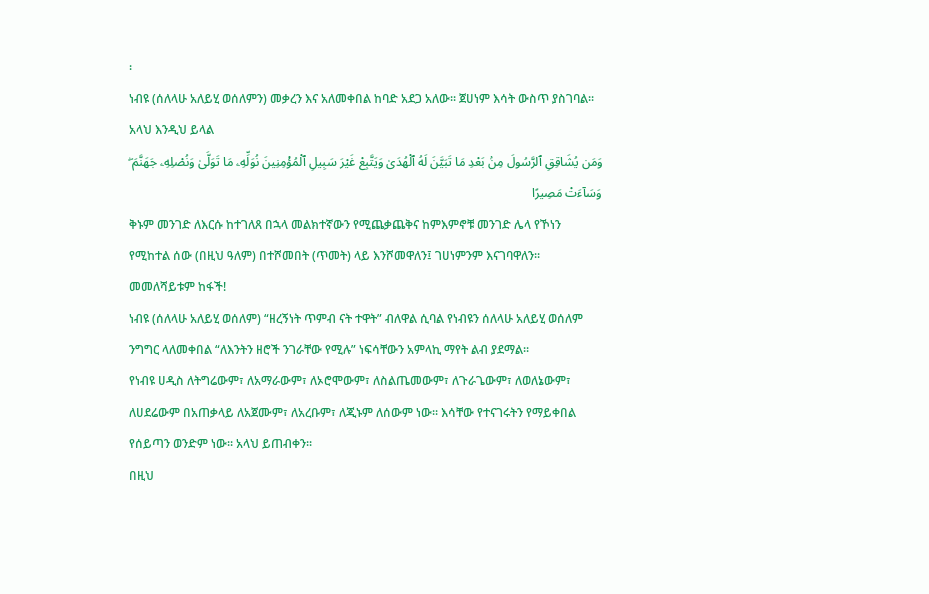፡
ነብዩ (ሰለላሁ አለይሂ ወሰለምን) መቃረን እና አለመቀበል ከባድ አደጋ አለው፡፡ ጀሀነም እሳት ውስጥ ያስገባል፡፡ አላህ እንዲህ ይላል
وَمَن يُشَاقِقِ ٱلرَّسُولَ مِنۢ بَعْدِ مَا تَبَيَّنَ لَهُ ٱلْهُدَىٰ وَيَتَّبِعْ غَيْرَ سَبِيلِ ٱلْمُؤْمِنِينَ نُوَلِّهِۦ مَا تَوَلَّىٰ وَنُصْلِهِۦ جَهَنَّمَ ۖ وَسَآءَتْ مَصِيرًا
ቅኑም መንገድ ለእርሱ ከተገለጸ በኋላ መልክተኛውን የሚጨቃጨቅና ከምእምኖቹ መንገድ ሌላ የኾነን የሚከተል ሰው (በዚህ ዓለም) በተሾመበት (ጥመት) ላይ እንሾመዋለን፤ ገሀነምንም እናገባዋለን፡፡ መመለሻይቱም ከፋች!
ነብዩ (ሰለላሁ አለይሂ ወሰለም) “ዘረኝነት ጥምብ ናት ተዋት” ብለዋል ሲባል የነብዩን ሰለላሁ አለይሂ ወሰለም ንግግር ላለመቀበል “ለእንትን ዘሮች ንገራቸው የሚሉ” ነፍሳቸውን አምላኪ ማየት ልብ ያደማል፡፡
የነብዩ ሀዲስ ለትግሬውም፣ ለአማራውም፣ ለኦሮሞውም፣ ለስልጤመውም፣ ለጉራጌውም፣ ለወለኔውም፣ ለሀደሬውም በአጠቃላይ ለአጀሙም፣ ለአረቡም፣ ለጂኑም ለሰውም ነው፡፡ እሳቸው የተናገሩትን የማይቀበል የሰይጣን ወንድም ነው፡፡ አላህ ይጠብቀን፡፡
በዚህ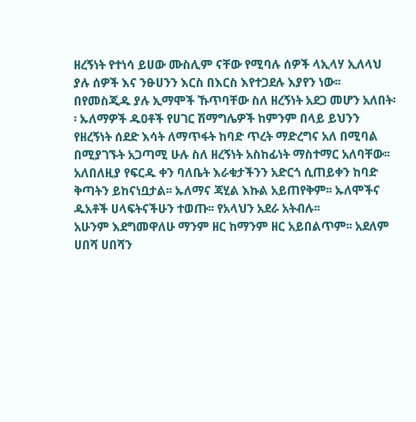ዘረኝነት የተነሳ ይሀው ሙስሊም ናቸው የሚባሉ ሰዎች ላኢላሃ ኢለላህ ያሉ ሰዎች እና ንፁሀንን እርስ በእርስ እየተጋደሉ እያየን ነው፡፡ በየመስጂዱ ያሉ ኢማሞች ኹጥባቸው ስለ ዘረኝነት አደጋ መሆን አለበት፡፡ ኡለማዎች ዱዐቶች የሀገር ሽማግሌዎች ከምንም በላይ ይህንን የዘረኝነት ሰደድ እሳት ለማጥፋት ከባድ ጥረት ማድረግና አለ በሚባል በሚያገኙት አጋጣሚ ሁሉ ስለ ዘረኝነት አስከፊነት ማስተማር አለባቸው፡፡ አለበለዚያ የፍርዱ ቀን ባለቤት እራቁታችንን አድርጎ ሲጠይቀን ከባድ ቅጣትን ይከናነቧታል፡፡ ኡለማና ጃሂል እኩል አይጠየቅም፡፡ ኡለሞችና ዱአቶች ሀላፍትናችሁን ተወጡ፡፡ የአላህን አደራ አትብሉ፡፡
አሁንም እደግመዋለሁ ማንም ዘር ከማንም ዘር አይበልጥም፡፡ አደለም ሀበሻ ሀበሻን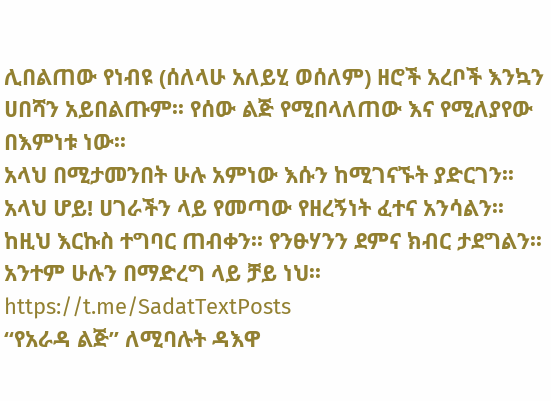ሊበልጠው የነብዩ (ሰለላሁ አለይሂ ወሰለም) ዘሮች አረቦች እንኳን ሀበሻን አይበልጡም፡፡ የሰው ልጅ የሚበላለጠው እና የሚለያየው በእምነቱ ነው፡፡
አላህ በሚታመንበት ሁሉ አምነው እሱን ከሚገናኙት ያድርገን፡፡ አላህ ሆይ! ሀገራችን ላይ የመጣው የዘረኝነት ፈተና አንሳልን፡፡ ከዚህ እርኩስ ተግባር ጠብቀን፡፡ የንፁሃንን ደምና ክብር ታደግልን፡፡ አንተም ሁሉን በማድረግ ላይ ቻይ ነህ፡፡
https://t.me/SadatTextPosts
“የአራዳ ልጅ” ለሚባሉት ዳእዋ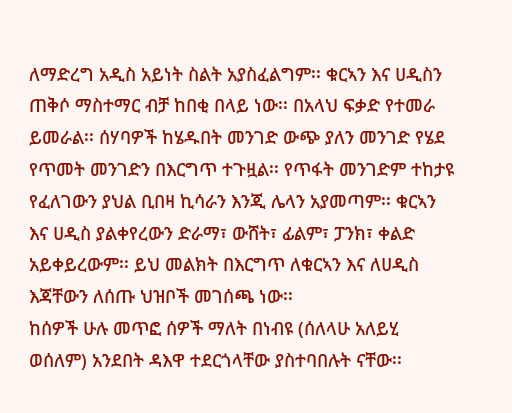ለማድረግ አዲስ አይነት ስልት አያስፈልግም፡፡ ቁርኣን እና ሀዲስን ጠቅሶ ማስተማር ብቻ ከበቂ በላይ ነው፡፡ በአላህ ፍቃድ የተመራ ይመራል፡፡ ሰሃባዎች ከሄዱበት መንገድ ውጭ ያለን መንገድ የሄደ የጥመት መንገድን በእርግጥ ተጉዟል፡፡ የጥፋት መንገድም ተከታዩ የፈለገውን ያህል ቢበዛ ኪሳራን እንጂ ሌላን አያመጣም፡፡ ቁርኣን እና ሀዲስ ያልቀየረውን ድራማ፣ ውሸት፣ ፊልም፣ ፓንክ፣ ቀልድ አይቀይረውም፡፡ ይህ መልክት በእርግጥ ለቁርኣን እና ለሀዲስ እጃቸውን ለሰጡ ህዝቦች መገሰጫ ነው፡፡
ከሰዎች ሁሉ መጥፎ ሰዎች ማለት በነብዩ (ሰለላሁ አለይሂ ወሰለም) አንደበት ዳእዋ ተደርጎላቸው ያስተባበሉት ናቸው፡፡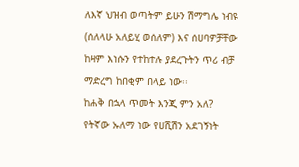ለእኛ ህዝብ ወጣትም ይሁን ሽማግሌ ነብዩ (ሰለላሁ አለይሂ ወሰለም) እና ሰሀባዎቻቸው ከዛም እነሱን የተከተሉ ያደረጉትን ጥሪ ብቻ ማድረግ ከበቂም በላይ ነው፡፡
ከሐቅ በኋላ ጥመት እንጂ ምን አለ?
የትኛው ኡለማ ነው የሀሺሽን አደገኝነት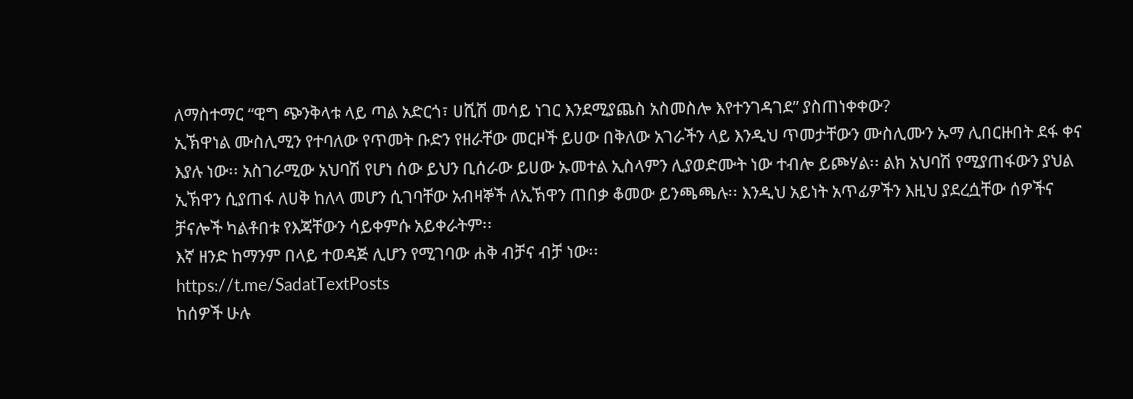ለማስተማር “ዊግ ጭንቅላቱ ላይ ጣል አድርጎ፣ ሀሺሽ መሳይ ነገር እንደሚያጨስ አስመስሎ እየተንገዳገደ” ያስጠነቀቀው?
ኢኽዋነል ሙስሊሚን የተባለው የጥመት ቡድን የዘራቸው መርዞች ይሀው በቅለው አገራችን ላይ እንዲህ ጥመታቸውን ሙስሊሙን ኡማ ሊበርዙበት ደፋ ቀና እያሉ ነው፡፡ አስገራሚው አህባሽ የሆነ ሰው ይህን ቢሰራው ይሀው ኡመተል ኢስላምን ሊያወድሙት ነው ተብሎ ይጮሃል፡፡ ልክ አህባሽ የሚያጠፋውን ያህል ኢኽዋን ሲያጠፋ ለሀቅ ከለላ መሆን ሲገባቸው አብዛኞች ለኢኽዋን ጠበቃ ቆመው ይንጫጫሉ፡፡ እንዲህ አይነት አጥፊዎችን እዚህ ያደረሷቸው ሰዎችና ቻናሎች ካልቶበቱ የእጃቸውን ሳይቀምሱ አይቀራትም፡፡
እኛ ዘንድ ከማንም በላይ ተወዳጅ ሊሆን የሚገባው ሐቅ ብቻና ብቻ ነው፡፡
https://t.me/SadatTextPosts
ከሰዎች ሁሉ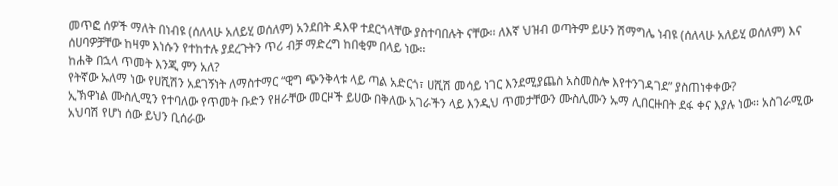መጥፎ ሰዎች ማለት በነብዩ (ሰለላሁ አለይሂ ወሰለም) አንደበት ዳእዋ ተደርጎላቸው ያስተባበሉት ናቸው፡፡ ለእኛ ህዝብ ወጣትም ይሁን ሽማግሌ ነብዩ (ሰለላሁ አለይሂ ወሰለም) እና ሰሀባዎቻቸው ከዛም እነሱን የተከተሉ ያደረጉትን ጥሪ ብቻ ማድረግ ከበቂም በላይ ነው፡፡
ከሐቅ በኋላ ጥመት እንጂ ምን አለ?
የትኛው ኡለማ ነው የሀሺሽን አደገኝነት ለማስተማር “ዊግ ጭንቅላቱ ላይ ጣል አድርጎ፣ ሀሺሽ መሳይ ነገር እንደሚያጨስ አስመስሎ እየተንገዳገደ” ያስጠነቀቀው?
ኢኽዋነል ሙስሊሚን የተባለው የጥመት ቡድን የዘራቸው መርዞች ይሀው በቅለው አገራችን ላይ እንዲህ ጥመታቸውን ሙስሊሙን ኡማ ሊበርዙበት ደፋ ቀና እያሉ ነው፡፡ አስገራሚው አህባሽ የሆነ ሰው ይህን ቢሰራው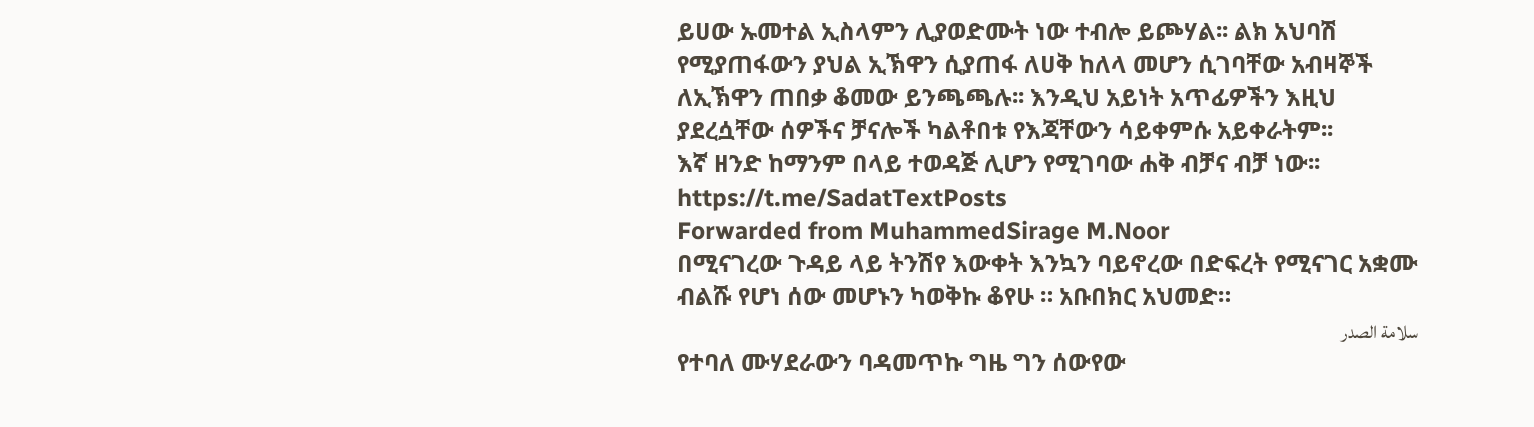ይሀው ኡመተል ኢስላምን ሊያወድሙት ነው ተብሎ ይጮሃል፡፡ ልክ አህባሽ የሚያጠፋውን ያህል ኢኽዋን ሲያጠፋ ለሀቅ ከለላ መሆን ሲገባቸው አብዛኞች ለኢኽዋን ጠበቃ ቆመው ይንጫጫሉ፡፡ እንዲህ አይነት አጥፊዎችን እዚህ ያደረሷቸው ሰዎችና ቻናሎች ካልቶበቱ የእጃቸውን ሳይቀምሱ አይቀራትም፡፡
እኛ ዘንድ ከማንም በላይ ተወዳጅ ሊሆን የሚገባው ሐቅ ብቻና ብቻ ነው፡፡
https://t.me/SadatTextPosts
Forwarded from MuhammedSirage M.Noor
በሚናገረው ጉዳይ ላይ ትንሽየ እውቀት እንኳን ባይኖረው በድፍረት የሚናገር አቋሙ ብልሹ የሆነ ሰው መሆኑን ካወቅኩ ቆየሁ ። አቡበክር አህመድ።
سلامة الصدر
የተባለ ሙሃደራውን ባዳመጥኩ ግዜ ግን ሰውየው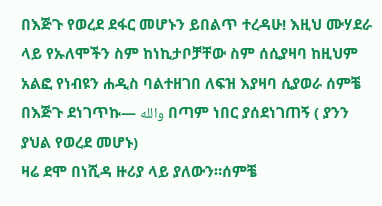በእጅጉ የወረደ ደፋር መሆኑን ይበልጥ ተረዳሁ! እዚህ ሙሃደራ ላይ የኡለሞችን ስም ከነኪታቦቻቸው ስም ሰሲያዛባ ከዚህም አልፎ የነብዩን ሐዲስ ባልተዘገበ ለፍዝ እያዛባ ሲያወራ ሰምቼ በእጅጉ ደነገጥኩ— والله በጣም ነበር ያሰደነገጠኝ ( ያንን ያህል የወረደ መሆኑ)
ዛሬ ደሞ በነሺዳ ዙሪያ ላይ ያለውን።ሰምቼ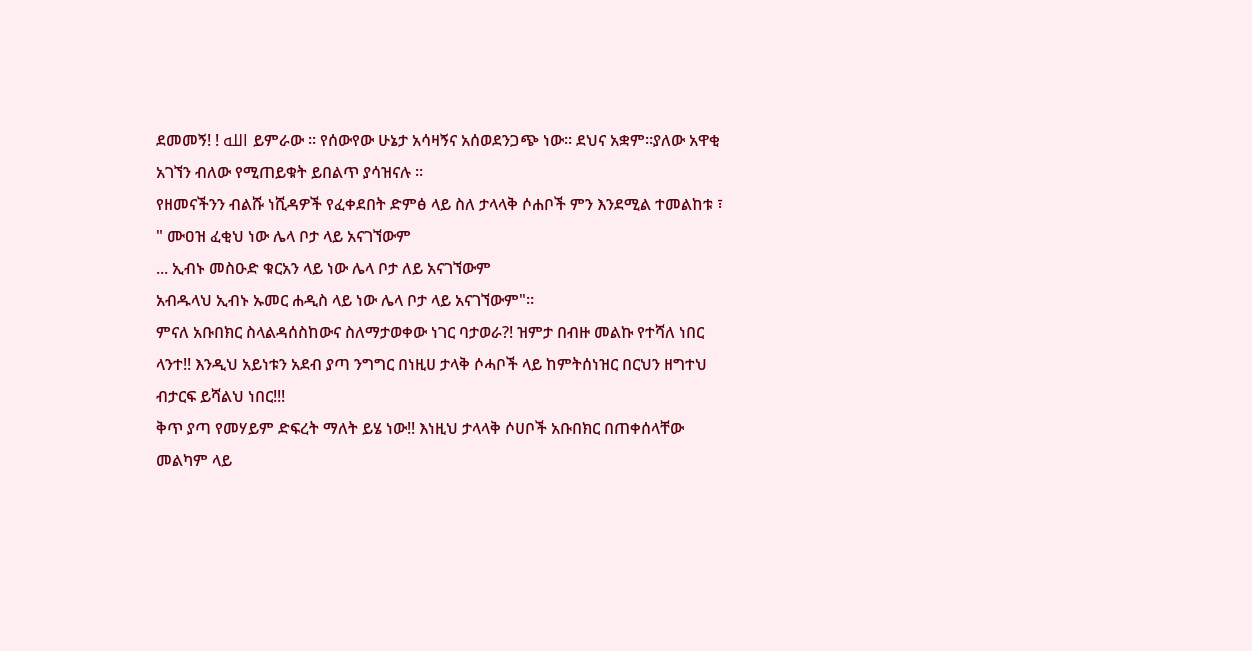ደመመኝ! ! الله ይምራው ። የሰውየው ሁኔታ አሳዛኝና አሰወደንጋጭ ነው። ደህና አቋም።ያለው አዋቂ አገኘን ብለው የሚጠይቁት ይበልጥ ያሳዝናሉ ።
የዘመናችንን ብልሹ ነሺዳዎች የፈቀደበት ድምፅ ላይ ስለ ታላላቅ ሶሐቦች ምን እንደሚል ተመልከቱ ፣
" ሙዐዝ ፈቂህ ነው ሌላ ቦታ ላይ አናገኘውም
... ኢብኑ መስዑድ ቁርአን ላይ ነው ሌላ ቦታ ለይ አናገኘውም
አብዱላህ ኢብኑ ኡመር ሐዲስ ላይ ነው ሌላ ቦታ ላይ አናገኘውም"።
ምናለ አቡበክር ስላልዳሰስከውና ስለማታወቀው ነገር ባታወራ?! ዝምታ በብዙ መልኩ የተሻለ ነበር ላንተ!! እንዲህ አይነቱን አደብ ያጣ ንግግር በነዚሀ ታላቅ ሶሓቦች ላይ ከምትሰነዝር በርህን ዘግተህ ብታርፍ ይሻልህ ነበር!!!
ቅጥ ያጣ የመሃይም ድፍረት ማለት ይሄ ነው!! እነዚህ ታላላቅ ሶሀቦች አቡበክር በጠቀሰላቸው መልካም ላይ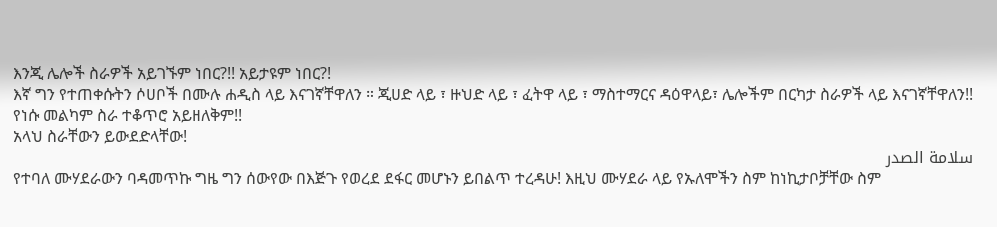እንጂ ሌሎች ስራዎች አይገኙም ነበር?!! አይታዩም ነበር?!
እኛ ግን የተጠቀሱትን ሶሀቦች በሙሉ ሐዲስ ላይ እናገኛቸዋለን ። ጂሀድ ላይ ፣ ዙህድ ላይ ፣ ፈትዋ ላይ ፣ ማስተማርና ዳዕዋላይ፣ ሌሎችም በርካታ ስራዎች ላይ እናገኛቸዋለን!! የነሱ መልካም ስራ ተቆጥሮ አይዘለቅም!!
አላህ ስራቸውን ይውደድላቸው!
سلامة الصدر
የተባለ ሙሃደራውን ባዳመጥኩ ግዜ ግን ሰውየው በእጅጉ የወረደ ደፋር መሆኑን ይበልጥ ተረዳሁ! እዚህ ሙሃደራ ላይ የኡለሞችን ስም ከነኪታቦቻቸው ስም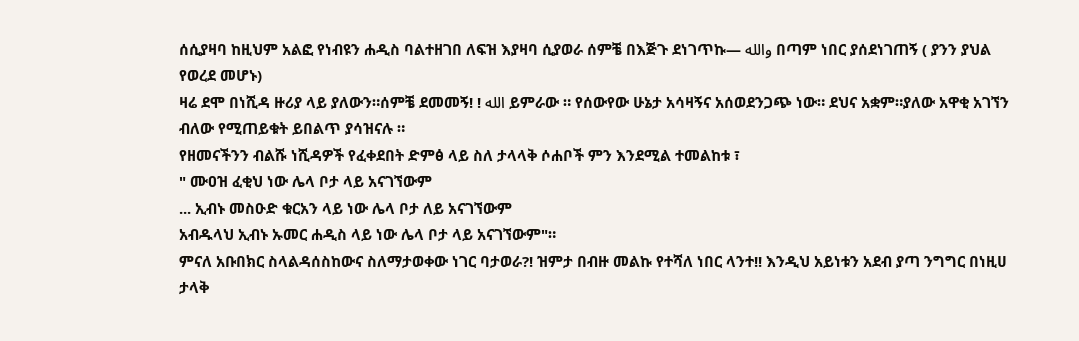ሰሲያዛባ ከዚህም አልፎ የነብዩን ሐዲስ ባልተዘገበ ለፍዝ እያዛባ ሲያወራ ሰምቼ በእጅጉ ደነገጥኩ— والله በጣም ነበር ያሰደነገጠኝ ( ያንን ያህል የወረደ መሆኑ)
ዛሬ ደሞ በነሺዳ ዙሪያ ላይ ያለውን።ሰምቼ ደመመኝ! ! الله ይምራው ። የሰውየው ሁኔታ አሳዛኝና አሰወደንጋጭ ነው። ደህና አቋም።ያለው አዋቂ አገኘን ብለው የሚጠይቁት ይበልጥ ያሳዝናሉ ።
የዘመናችንን ብልሹ ነሺዳዎች የፈቀደበት ድምፅ ላይ ስለ ታላላቅ ሶሐቦች ምን እንደሚል ተመልከቱ ፣
" ሙዐዝ ፈቂህ ነው ሌላ ቦታ ላይ አናገኘውም
... ኢብኑ መስዑድ ቁርአን ላይ ነው ሌላ ቦታ ለይ አናገኘውም
አብዱላህ ኢብኑ ኡመር ሐዲስ ላይ ነው ሌላ ቦታ ላይ አናገኘውም"።
ምናለ አቡበክር ስላልዳሰስከውና ስለማታወቀው ነገር ባታወራ?! ዝምታ በብዙ መልኩ የተሻለ ነበር ላንተ!! እንዲህ አይነቱን አደብ ያጣ ንግግር በነዚሀ ታላቅ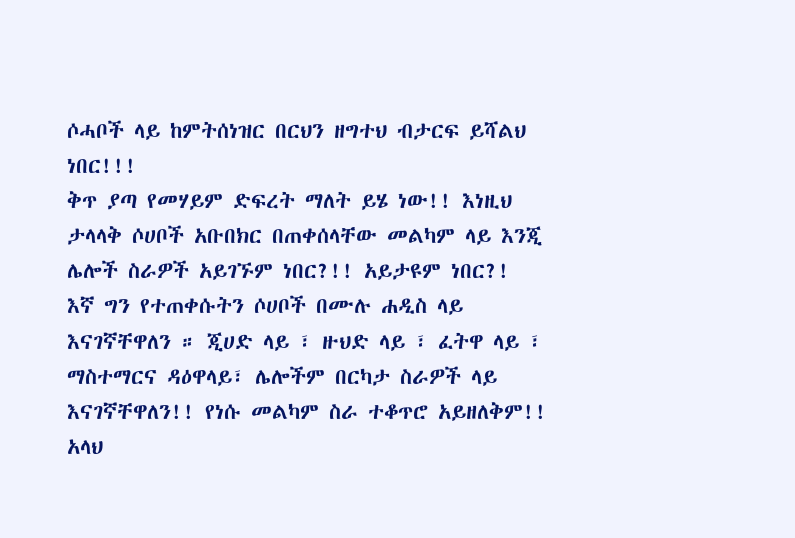ሶሓቦች ላይ ከምትሰነዝር በርህን ዘግተህ ብታርፍ ይሻልህ ነበር!!!
ቅጥ ያጣ የመሃይም ድፍረት ማለት ይሄ ነው!! እነዚህ ታላላቅ ሶሀቦች አቡበክር በጠቀሰላቸው መልካም ላይ እንጂ ሌሎች ስራዎች አይገኙም ነበር?!! አይታዩም ነበር?!
እኛ ግን የተጠቀሱትን ሶሀቦች በሙሉ ሐዲስ ላይ እናገኛቸዋለን ። ጂሀድ ላይ ፣ ዙህድ ላይ ፣ ፈትዋ ላይ ፣ ማስተማርና ዳዕዋላይ፣ ሌሎችም በርካታ ስራዎች ላይ እናገኛቸዋለን!! የነሱ መልካም ስራ ተቆጥሮ አይዘለቅም!!
አላህ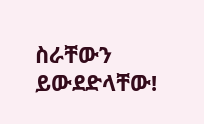ስራቸውን ይውደድላቸው!